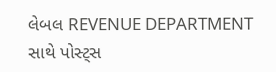લેબલ REVENUE DEPARTMENT સાથે પોસ્ટ્સ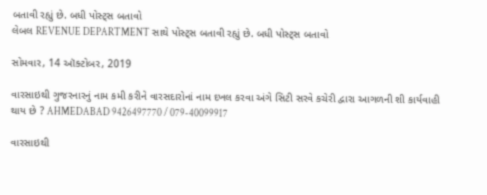બતાવી રહ્યું છે. બધી પોસ્ટ્સ બતાવો
લેબલ REVENUE DEPARTMENT સાથે પોસ્ટ્સ બતાવી રહ્યું છે. બધી પોસ્ટ્સ બતાવો

સોમવાર, 14 ઑક્ટોબર, 2019

વારસાઇથી ગુજરનારનું નામ કમી કરીને વારસદારોનાં નામ દખલ કરવા અંગે સિટી સરવે કચેરી દ્વારા આગળની શી કાર્યવાહી થાય છે ? AHMEDABAD 9426497770 / 079-40099917

વારસાઇથી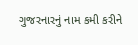ગુજરનારનું નામ કમી કરીને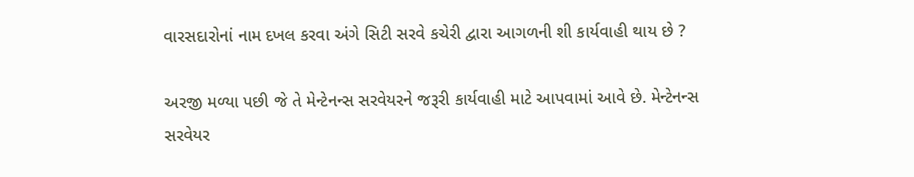વારસદારોનાં નામ દખલ કરવા અંગે સિટી સરવે કચેરી દ્વારા આગળની શી કાર્યવાહી થાય છે ?

અરજી મળ્યા પછી જે તે મેન્ટેનન્સ સરવેયરને જરૂરી કાર્યવાહી માટે આપવામાં આવે છે. મેન્ટેનન્સ સરવેયર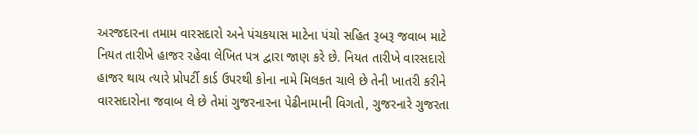અરજદારના તમામ વારસદારો અને પંચકયાસ માટેના પંચો સહિત રૂબરૂ જવાબ માટે નિયત તારીખે હાજર રહેવા લેખિત પત્ર દ્વારા જાણ કરે છે. નિયત તારીખે વારસદારો હાજર થાય ત્યારે પ્રોપર્ટી કાર્ડ ઉપરથી કોના નામે મિલકત ચાલે છે તેની ખાતરી કરીને વારસદારોના જવાબ લે છે તેમાં ગુજરનારના પેઢીનામાની વિગતો, ગુજરનારે ગુજરતા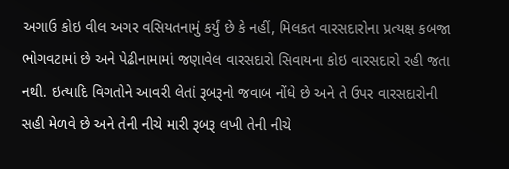અગાઉ કોઇ વીલ અગર વસિયતનામું કર્યું છે કે નહીં, મિલકત વારસદારોના પ્રત્યક્ષ કબજા ભોગવટામાં છે અને પેઢીનામામાં જણાવેલ વારસદારો સિવાયના કોઇ વારસદારો રહી જતા નથી. ઇત્યાદિ વિગતોને આવરી લેતાં રૂબરૂનો જવાબ નોંધે છે અને તે ઉપર વારસદારોની સહી મેળવે છે અને તેની નીચે મારી રૂબરૂ લખી તેની નીચે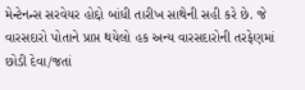મેન્ટેનન્સ સરવેયર હોદ્દો બાંધી તારીખ સાથેની સહી કરે છે. જે વારસદારો પોતાને પ્રાપ્ત થયેલો હક અન્ય‍ વારસદારોની તરફેણમાં છોડી દેવા/જતાં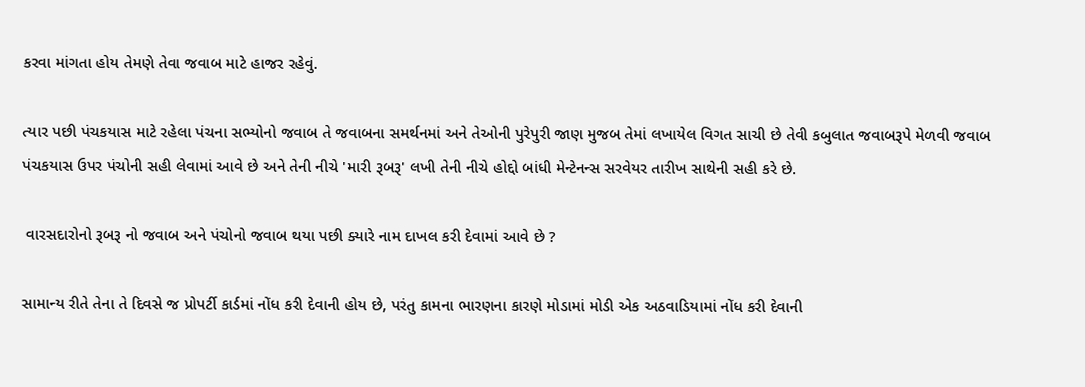કરવા માંગતા હોય તેમણે તેવા જવાબ માટે હાજર રહેવું.

ત્યાર પછી પંચકયાસ માટે રહેલા પંચના સભ્યોનો જવાબ તે જવાબના સમર્થનમાં અને તેઓની પુરેપુરી જાણ મુજબ તેમાં લખાયેલ વિગત સાચી છે તેવી કબુલાત જવાબરૂપે મેળવી જવાબ પંચકયાસ ઉપર પંચોની સહી લેવામાં આવે છે અને તેની નીચે 'મારી રૂબરૂ' લખી તેની નીચે હોદ્દો બાંધી મેન્ટેનન્સ સરવેયર તારીખ સાથેની સહી કરે છે.

 વારસદારોનો રૂબરૂ નો જવાબ અને પંચોનો જવાબ થયા પછી ક્યારે નામ દાખલ કરી દેવામાં આવે છે ?

સામાન્ય રીતે તેના તે દિવસે જ પ્રોપર્ટી કાર્ડમાં નોંધ કરી દેવાની હોય છે, પરંતુ કામના ભારણના કારણે મોડામાં મોડી એક અઠવાડિયામાં નોંધ કરી દેવાની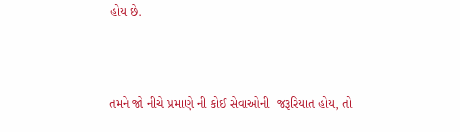હોય છે.



તમને જો નીચે પ્રમાણે ની કોઈ સેવાઓની  જરૂરિયાત હોય, તો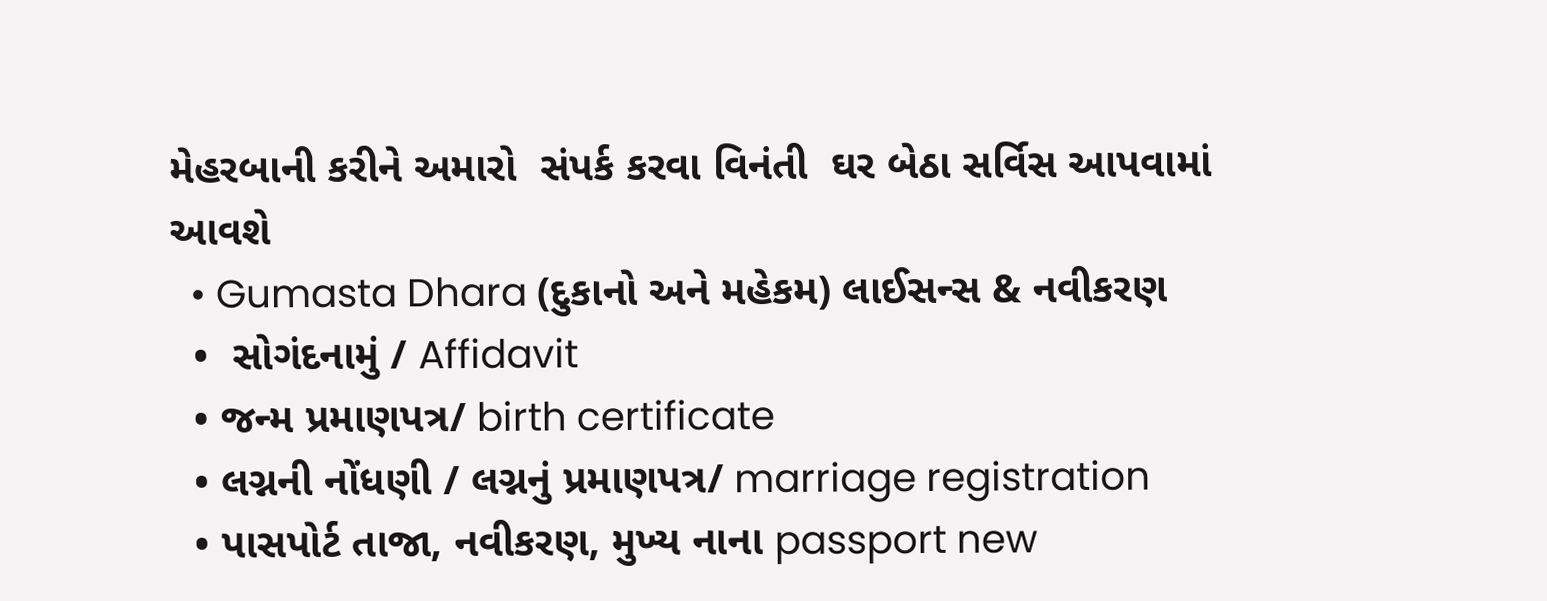મેહરબાની કરીને અમારો  સંપર્ક કરવા વિનંતી  ઘર બેઠા સર્વિસ આપવામાં આવશે
  • Gumasta Dhara (દુકાનો અને મહેકમ) લાઈસન્સ & નવીકરણ
  •  સોગંદનામું / Affidavit
  • જન્મ પ્રમાણપત્ર/ birth certificate
  • લગ્નની નોંધણી / લગ્નનું પ્રમાણપત્ર/ marriage registration
  • પાસપોર્ટ તાજા, નવીકરણ, મુખ્ય નાના passport new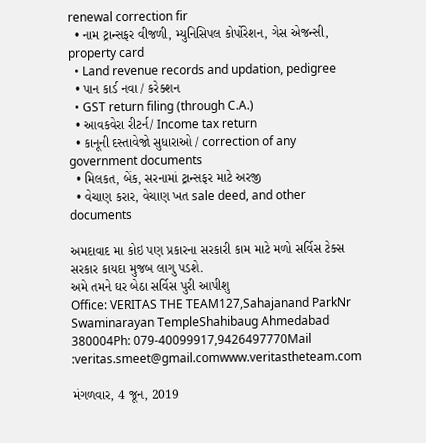renewal correction fir
  • નામ ટ્રાન્સફર વીજળી, મ્યુનિસિપલ કોર્પોરેશન, ગેસ એજન્સી, property card
  • Land revenue records and updation, pedigree
  • પાન કાર્ડ નવા / કરેક્શન
  • GST return filing (through C.A.)
  • આવકવેરા રીટર્ન/ Income tax return
  • કાનૂની દસ્તાવેજો સુધારાઓ / correction of any government documents
  • મિલકત, બેંક, સરનામાં ટ્રાન્સફર માટે અરજી
  • વેચાણ કરાર, વેચાણ ખત sale deed, and other documents

અમદાવાદ મા કોઇ પણ પ્રકારના સરકારી કામ માટે મળો સર્વિસ ટેક્સ સરકાર કાયદા મુજબ લાગુ પડશે.
અમે તમને ઘર બેઠા સર્વિસ પુરી આપીશુ
Office: VERITAS THE TEAM127,Sahajanand ParkNr Swaminarayan TempleShahibaug Ahmedabad 380004Ph: 079-40099917,9426497770Mail :veritas.smeet@gmail.comwww.veritastheteam.com

મંગળવાર, 4 જૂન, 2019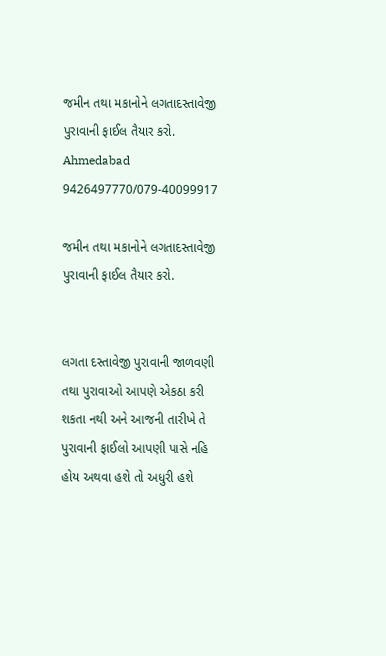જમીન તથા મકાનોને લગતાદસ્તાવેજી પુરાવાની ફાઈલ તૈયાર કરો. Ahmedabad 9426497770/079-40099917

જમીન તથા મકાનોને લગતાદસ્તાવેજી પુરાવાની ફાઈલ તૈયાર કરો.


લગતા દસ્તાવેજી પુરાવાની જાળવણી તથા પુરાવાઓ આપણે એકઠા કરી શકતા નથી અને આજની તારીખે તે પુરાવાની ફાઈલો આપણી પાસે નહિ હોય અથવા હશે તો અધુરી હશે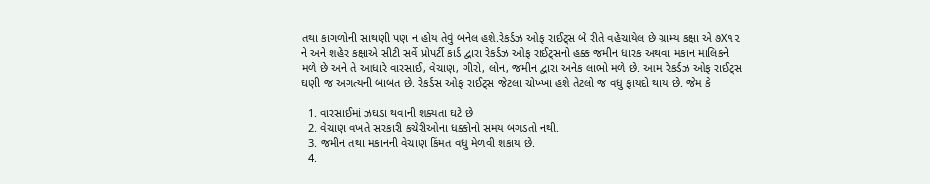તથા કાગળોની સાથણી પણ ન હોય તેવું બનેલ હશે.રેકર્ડઝ ઓફ રાઈટ્સ બે રીતે વહેચાયેલ છે ગ્રામ્ય કક્ષા એ ૭X૧૨ ને અને શહેર કક્ષાએ સીટી સર્વે પ્રોપર્ટી કાર્ડ દ્વારા રેકર્ડઝ ઓફ રાઈટ્સનો હક્ક જમીન ધારક અથવા મકાન માલિકને મળે છે અને તે આધારે વારસાઈ, વેચાણ, ગીરો, લોન, જમીન દ્વારા અનેક લાભો મળે છે. આમ રેકર્ડઝ ઓફ રાઈટ્સ ઘણી જ અગત્યની બાબત છે. રેકર્ડસ ઓફ રાઈટ્સ જેટલા ચોખ્ખા હશે તેટલો જ વધુ ફાયદો થાય છે. જેમ કે

  1. વારસાઈમાં ઝઘડા થવાની શક્યતા ઘટે છે
  2. વેચાણ વખતે સરકારી કચેરીઓના ધક્કોનો સમય બગડતો નથી.
  3. જમીન તથા મકાનની વેચાણ કિંમત વધુ મેળવી શકાય છે.
  4.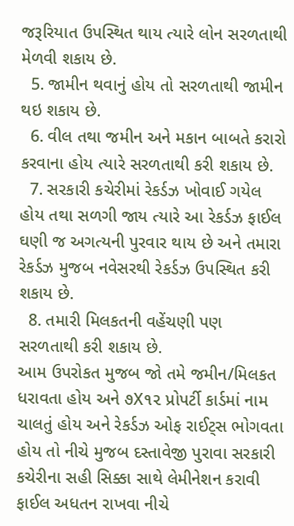જરૂરિયાત ઉપસ્થિત થાય ત્યારે લોન સરળતાથી મેળવી શકાય છે.
  5. જામીન થવાનું હોય તો સરળતાથી જામીન થઇ શકાય છે.
  6. વીલ તથા જમીન અને મકાન બાબતે કરારો કરવાના હોય ત્યારે સરળતાથી કરી શકાય છે.
  7. સરકારી કચેરીમાં રેકર્ડઝ ખોવાઈ ગયેલ હોય તથા સળગી જાય ત્યારે આ રેકર્ડઝ ફાઈલ ઘણી જ અગત્યની પુરવાર થાય છે અને તમારા રેકર્ડઝ મુજબ નવેસરથી રેકર્ડઝ ઉપસ્થિત કરી શકાય છે.
  8. તમારી મિલકતની વહેંચણી પણ સરળતાથી કરી શકાય છે.
આમ ઉપરોકત મુજબ જો તમે જમીન/મિલકત ધરાવતા હોય અને ૭X૧૨ પ્રોપર્ટી કાર્ડમાં નામ ચાલતું હોય અને રેકર્ડઝ ઓફ રાઈટ્સ ભોગવતા હોય તો નીચે મુજબ દસ્તાવેજી પુરાવા સરકારી કચેરીના સહી સિક્કા સાથે લેમીનેશન કરાવી ફાઈલ અધતન રાખવા નીચે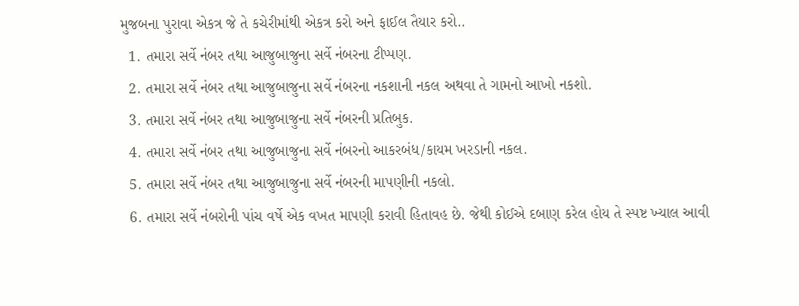મુજબના પુરાવા એકત્ર જે તે કચેરીમાંથી એકત્ર કરો અને ફાઈલ તૈયાર કરો..
  1. તમારા સર્વે નંબર તથા આજુબાજુના સર્વે નંબરના ટીપ્પણ.
  2. તમારા સર્વે નંબર તથા આજુબાજુના સર્વે નંબરના નકશાની નકલ અથવા તે ગામનો આખો નકશો.
  3. તમારા સર્વે નંબર તથા આજુબાજુના સર્વે નંબરની પ્રતિબુક.
  4. તમારા સર્વે નંબર તથા આજુબાજુના સર્વે નંબરનો આકરબંધ/કાયમ ખરડાની નકલ.
  5. તમારા સર્વે નંબર તથા આજુબાજુના સર્વે નંબરની માપણીની નકલો.
  6. તમારા સર્વે નંબરોની પાંચ વર્ષે એક વખત માપણી કરાવી હિતાવહ છે. જેથી કોઈએ દબાણ કરેલ હોય તે સ્પષ્ટ ખ્યાલ આવી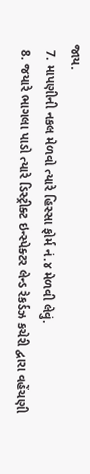જાય.
  7. માપણીની નકલ મેળવો ત્યારે હિસ્સા ફોર્મ નં.૪ મેળવી લેવું.
  8. જયારે ભાગલા પાડો ત્યારે ડિસ્ટ્રીક્ટ ઇન્સ્પેક્ટર લેન્ડ રેકર્ડઝ કચેરી દ્વારા વહેંચણી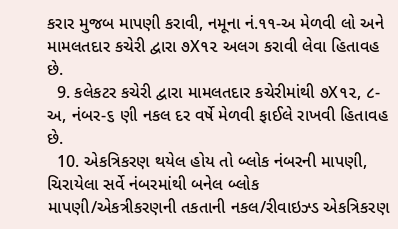કરાર મુજબ માપણી કરાવી, નમૂના નં.૧૧-અ મેળવી લો અને મામલતદાર કચેરી દ્વારા ૭X૧૨ અલગ કરાવી લેવા હિતાવહ છે.
  9. કલેકટર કચેરી દ્વારા મામલતદાર કચેરીમાંથી ૭X૧૨, ૮-અ, નંબર-૬ ણી નકલ દર વર્ષે મેળવી ફાઈલે રાખવી હિતાવહ છે.
  10. એકત્રિકરણ થયેલ હોય તો બ્લોક નંબરની માપણી, ચિરાયેલા સર્વે નંબરમાંથી બનેલ બ્લોક માપણી/એકત્રીકરણની તકતાની નકલ/રીવાઇઝ્ડ એકત્રિકરણ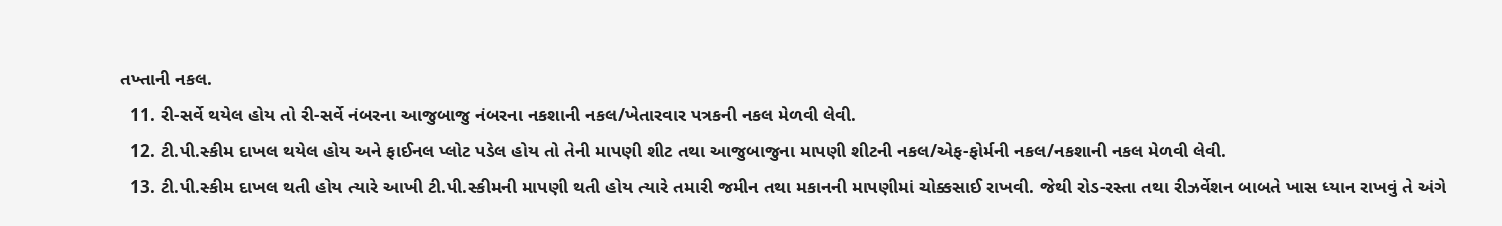તખ્તાની નકલ.
  11. રી-સર્વે થયેલ હોય તો રી-સર્વે નંબરના આજુબાજુ નંબરના નકશાની નકલ/ખેતારવાર પત્રકની નકલ મેળવી લેવી.
  12. ટી.પી.સ્કીમ દાખલ થયેલ હોય અને ફાઈનલ પ્લોટ પડેલ હોય તો તેની માપણી શીટ તથા આજુબાજુના માપણી શીટની નકલ/એફ-ફોર્મની નકલ/નકશાની નકલ મેળવી લેવી.
  13. ટી.પી.સ્કીમ દાખલ થતી હોય ત્યારે આખી ટી.પી.સ્કીમની માપણી થતી હોય ત્યારે તમારી જમીન તથા મકાનની માપણીમાં ચોક્કસાઈ રાખવી. જેથી રોડ-રસ્તા તથા રીઝર્વેશન બાબતે ખાસ ધ્યાન રાખવું તે અંગે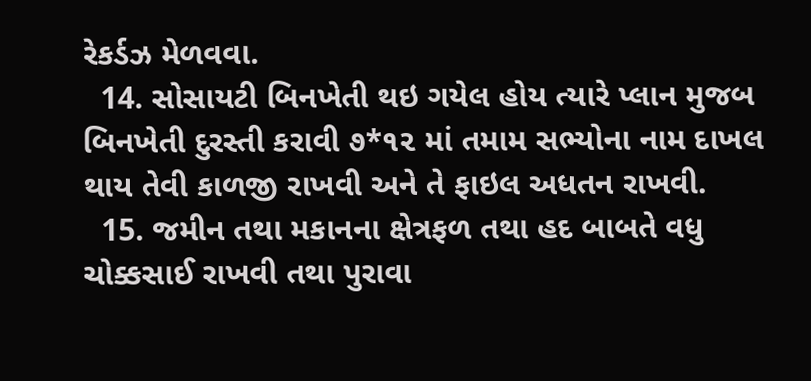રેકર્ડઝ મેળવવા.
  14. સોસાયટી બિનખેતી થઇ ગયેલ હોય ત્યારે પ્લાન મુજબ બિનખેતી દુરસ્તી કરાવી ૭*૧૨ માં તમામ સભ્યોના નામ દાખલ થાય તેવી કાળજી રાખવી અને તે ફાઇલ અધતન રાખવી.
  15. જમીન તથા મકાનના ક્ષેત્રફળ તથા હદ બાબતે વધુ ચોક્કસાઈ રાખવી તથા પુરાવા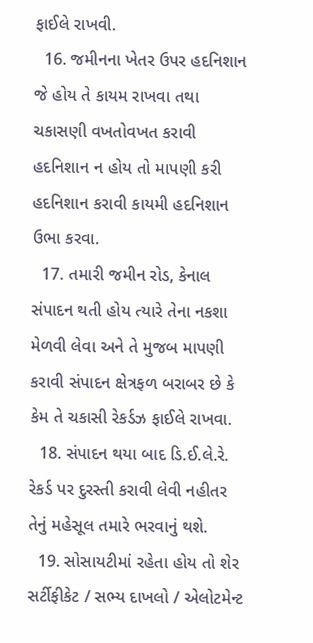ફાઈલે રાખવી.
  16. જમીનના ખેતર ઉપર હદનિશાન જે હોય તે કાયમ રાખવા તથા ચકાસણી વખતોવખત કરાવી હદનિશાન ન હોય તો માપણી કરી હદનિશાન કરાવી કાયમી હદનિશાન ઉભા કરવા.
  17. તમારી જમીન રોડ, કેનાલ સંપાદન થતી હોય ત્યારે તેના નકશા મેળવી લેવા અને તે મુજબ માપણી કરાવી સંપાદન ક્ષેત્રફળ બરાબર છે કે કેમ તે ચકાસી રેકર્ડઝ ફાઈલે રાખવા.
  18. સંપાદન થયા બાદ ડિ.ઈ.લે.રે. રેકર્ડ પર દુરસ્તી કરાવી લેવી નહીતર તેનું મહેસૂલ તમારે ભરવાનું થશે.
  19. સોસાયટીમાં રહેતા હોય તો શેર સર્ટીફીકેટ / સભ્ય દાખલો / એલોટમેન્ટ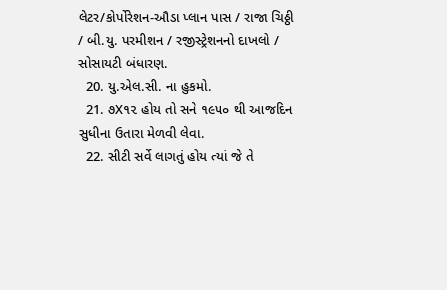લેટર/કોર્પોરેશન-ઔડા પ્લાન પાસ / રાજા ચિઠ્ઠી / બી.યુ. પરમીશન / રજીસ્ટ્રેશનનો દાખલો / સોસાયટી બંધારણ.
  20. યુ.એલ.સી. ના હુકમો.
  21. ૭X૧૨ હોય તો સને ૧૯૫૦ થી આજદિન સુધીના ઉતારા મેળવી લેવા.
  22. સીટી સર્વે લાગતું હોય ત્યાં જે તે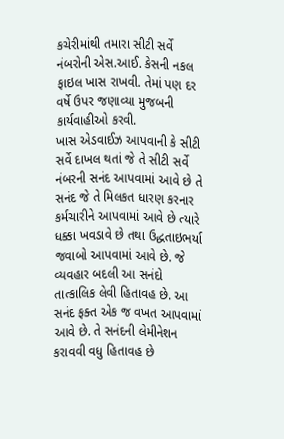કચેરીમાંથી તમારા સીટી સર્વે નંબરોની એસ.આઈ. કેસની નકલ ફાઇલ ખાસ રાખવી. તેમાં પણ દર વર્ષે ઉપર જણાવ્યા મુજબની કાર્યવાહીઓ કરવી.
ખાસ એડવાઈઝ આપવાની કે સીટી સર્વે દાખલ થતાં જે તે સીટી સર્વે નંબરની સનંદ આપવામાં આવે છે તે સનંદ જે તે મિલકત ધારણ કરનાર કર્મચારીને આપવામાં આવે છે ત્યારે ધક્કા ખવડાવે છે તથા ઉદ્ધતાઇભર્યા જવાબો આપવામાં આવે છે. જે વ્યવહાર બદલી આ સનંદો તાત્કાલિક લેવી હિતાવહ છે. આ સનંદ ફક્ત એક જ વખત આપવામાં આવે છે. તે સનંદની લેમીનેશન કરાવવી વધુ હિતાવહ છે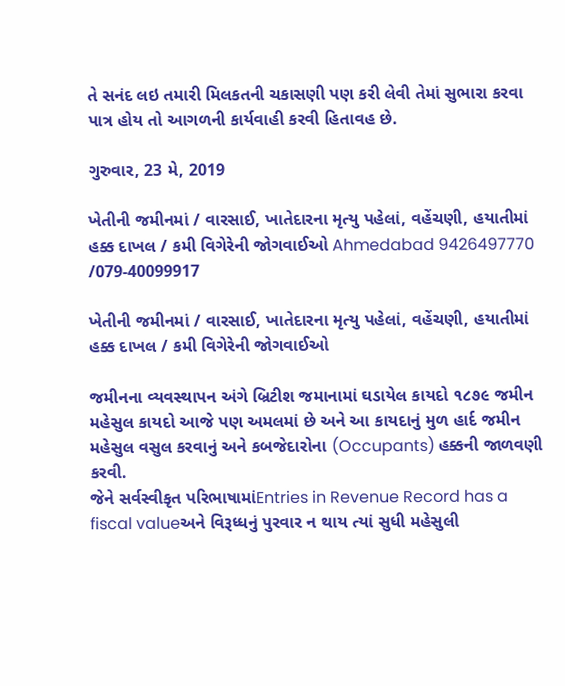તે સનંદ લઇ તમારી મિલકતની ચકાસણી પણ કરી લેવી તેમાં સુભારા કરવા પાત્ર હોય તો આગળની કાર્યવાહી કરવી હિતાવહ છે.

ગુરુવાર, 23 મે, 2019

ખેતીની જમીનમાં / વારસાઈ, ખાતેદારના મૃત્યુ પહેલાં, વહેંચણી, હયાતીમાં હક્ક દાખલ / કમી વિગેરેની જોગવાઈઓ Ahmedabad 9426497770 /079-40099917

ખેતીની જમીનમાં / વારસાઈ, ખાતેદારના મૃત્યુ પહેલાં, વહેંચણી, હયાતીમાં હક્ક દાખલ / કમી વિગેરેની જોગવાઈઓ

જમીનના વ્યવસ્થાપન અંગે બ્રિટીશ જમાનામાં ઘડાયેલ કાયદો ૧૮૭૯ જમીન મહેસુલ કાયદો આજે પણ અમલમાં છે અને આ કાયદાનું મુળ હાર્દ જમીન મહેસુલ વસુલ કરવાનું અને કબજેદારોના (Occupants) હક્કની જાળવણી કરવી.
જેને સર્વસ્વીકૃત પરિભાષામાંEntries in Revenue Record has a fiscal valueઅને વિરૂધ્ધનું પુરવાર ન થાય ત્યાં સુધી મહેસુલી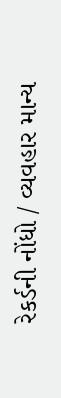રેકર્ડની નોંધો / વ્યવહાર માન્ય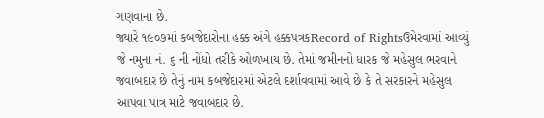ગણવાના છે.
જ્યારે ૧૯૦૭માં કબજેદારોના હક્ક અંગે હક્કપત્રકRecord of Rightsઉમેરવામાં આવ્યું જે નમુના નં. ૬ ની નોંધો તરીકે ઓળખાય છે. તેમાં જમીનનો ધારક જે મહેસુલ ભરવાને જવાબદાર છે તેનું નામ કબજેદારમાં એટલે દર્શાવવામાં આવે છે કે તે સરકારને મહેસુલ આપવા પાત્ર માટે જવાબદાર છે.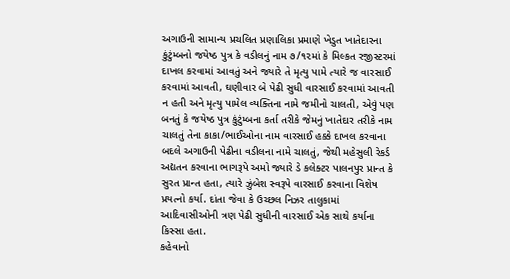અગાઉની સામાન્ય પ્રચલિત પ્રણાલિકા પ્રમાણે ખેડુત ખાતેદારના કુંટુંમ્બનો જયેષ્ઠ પુત્ર કે વડીલનું નામ ૭/૧૨માં કે મિલ્કત રજીસ્ટરમાં દાખલ કરવામાં આવતું અને જ્યારે તે મૃત્યુ પામે ત્યારે જ વારસાઈ કરવામાં આવતી, ઘણીવાર બે પેઢી સુધી વારસાઈ કરવામાં આવતી ન હતી અને મૃત્યુ પામેલ વ્યક્તિના નામે જમીનો ચાલતી, એવું પણ બનતું કે જયેષ્ઠ પુત્ર કુંટુંમ્બના કર્તા તરીકે જેમનું ખાતેદાર તરીકે નામ ચાલતું તેના કાકા/ભાઈઓના નામ વારસાઈ હક્કે દાખલ કરવાના બદલે અગાઉની પેઢીના વડીલના નામે ચાલતું, જેથી મહેસુલી રેકર્ડ અદ્યતન કરવાના ભાગરૂપે અમો જ્યારે ડે કલેક્ટર પાલનપુર પ્રાન્ત કે સુરત પ્રાન્ત હતા, ત્યારે ઝુંબેશ સ્વરૂપે વારસાઈ કરવાના વિશેષ પ્રયત્નો કર્યા. દાંતા જેવા કે ઉચ્છલ નિઝર તાલુકામાં આદિવાસીઓની ત્રણ પેઢી સુધીની વારસાઈ એક સાથે કર્યાના કિસ્સા હતા.
કહેવાનો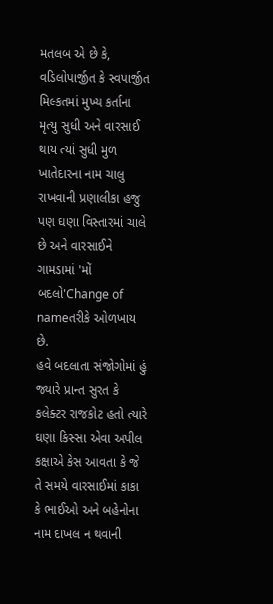મતલબ એ છે કે, વડિલોપાર્જીત કે સ્વપાર્જીત મિલ્કતમાં મુખ્ય કર્તાના મૃત્યુ સુધી અને વારસાઈ થાય ત્યાં સુધી મુળ ખાતેદારના નામ ચાલુ રાખવાની પ્રણાલીકા હજુ પણ ઘણા વિસ્તારમાં ચાલે છે અને વારસાઈને ગામડામાં 'મોં બદલો'Change of nameતરીકે ઓળખાય છે.
હવે બદલાતા સંજોગોમાં હું જ્યારે પ્રાન્ત સુરત કે કલેક્ટર રાજકોટ હતો ત્યારે ઘણા કિસ્સા એવા અપીલ કક્ષાએ કેસ આવતા કે જે તે સમયે વારસાઈમાં કાકા કે ભાઈઓ અને બહેનોના નામ દાખલ ન થવાની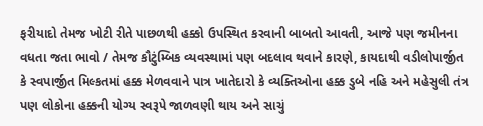ફરીયાદો તેમજ ખોટી રીતે પાછળથી હક્કો ઉપસ્થિત કરવાની બાબતો આવતી, આજે પણ જમીનના વધતા જતા ભાવો / તેમજ કૌટુંમ્બિક વ્યવસ્થામાં પણ બદલાવ થવાને કારણે, કાયદાથી વડીલોપાર્જીત કે સ્વપાર્જીત મિલ્કતમાં હક્ક મેળવવાને પાત્ર ખાતેદારો કે વ્યક્તિઓના હક્ક ડુબે નહિ અને મહેસુલી તંત્ર પણ લોકોના હક્કની યોગ્ય સ્વરૂપે જાળવણી થાય અને સાચું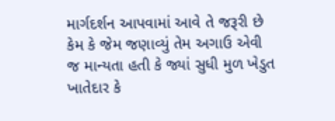માર્ગદર્શન આપવામાં આવે તે જરૂરી છે કેમ કે જેમ જણાવ્યું તેમ અગાઉ એવી જ માન્યતા હતી કે જ્યાં સુધી મુળ ખેડુત ખાતેદાર કે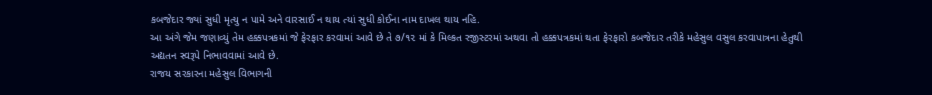કબજેદાર જ્યાં સુધી મૃત્યુ ન પામે અને વારસાઈ ન થાય ત્યાં સુધી કોઈના નામ દાખલ થાય નહિ.
આ અંગે જેમ જણાવ્યું તેમ હક્કપત્રકમાં જે ફેરફાર કરવામાં આવે છે તે ૭/૧૨ માં કે મિલ્કત રજીસ્ટરમાં અથવા તો હક્કપત્રકમાં થતા ફેરફારો કબજેદાર તરીકે મહેસુલ વસુલ કરવાપાત્રના હેતુથી અદ્યતન સ્વરૂપે નિભાવવામાં આવે છે.
રાજય સરકારના મહેસુલ વિભાગની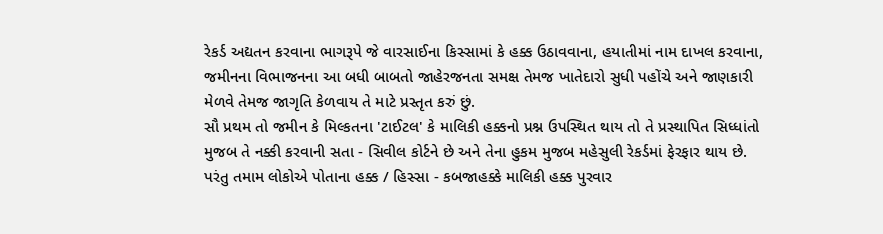રેકર્ડ અદ્યતન કરવાના ભાગરૂપે જે વારસાઈના કિસ્સામાં કે હક્ક ઉઠાવવાના, હયાતીમાં નામ દાખલ કરવાના, જમીનના વિભાજનના આ બધી બાબતો જાહેરજનતા સમક્ષ તેમજ ખાતેદારો સુધી પહોંચે અને જાણકારી મેળવે તેમજ જાગૃતિ કેળવાય તે માટે પ્રસ્તૃત કરું છું.
સૌ પ્રથમ તો જમીન કે મિલ્કતના 'ટાઈટલ' કે માલિકી હક્કનો પ્રશ્ન ઉપસ્થિત થાય તો તે પ્રસ્થાપિત સિધ્ધાંતો મુજબ તે નક્કી કરવાની સતા - સિવીલ કોર્ટને છે અને તેના હુકમ મુજબ મહેસુલી રેકર્ડમાં ફેરફાર થાય છે.
પરંતુ તમામ લોકોએ પોતાના હક્ક / હિસ્સા - કબજાહક્કે માલિકી હક્ક પુરવાર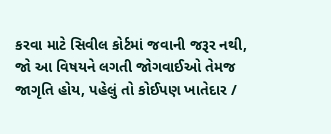કરવા માટે સિવીલ કોર્ટમાં જવાની જરૂર નથી, જો આ વિષયને લગતી જોગવાઈઓ તેમજ જાગૃતિ હોય, પહેલું તો કોઈપણ ખાતેદાર /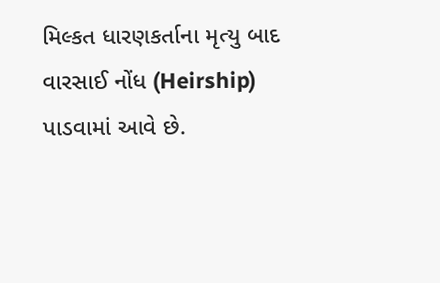મિલ્કત ધારણકર્તાના મૃત્યુ બાદ વારસાઈ નોંધ (Heirship) પાડવામાં આવે છે.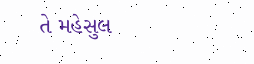તે મહેસુલ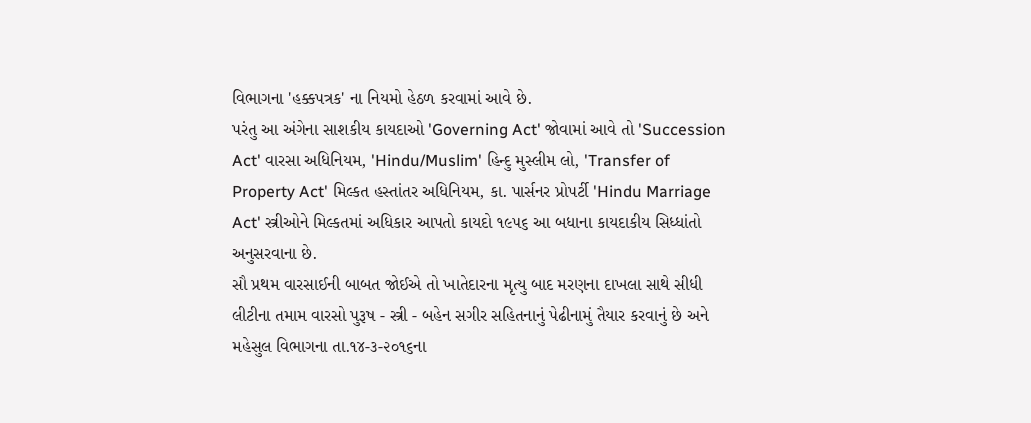વિભાગના 'હક્કપત્રક' ના નિયમો હેઠળ કરવામાં આવે છે.
પરંતુ આ અંગેના સાશકીય કાયદાઓ 'Governing Act' જોવામાં આવે તો 'Succession Act' વારસા અધિનિયમ, 'Hindu/Muslim' હિન્દુ મુસ્લીમ લો, 'Transfer of Property Act' મિલ્કત હસ્તાંતર અધિનિયમ, કા. પાર્સનર પ્રોપર્ટી 'Hindu Marriage Act' સ્ત્રીઓને મિલ્કતમાં અધિકાર આપતો કાયદો ૧૯૫૬ આ બધાના કાયદાકીય સિધ્ધાંતો અનુસરવાના છે.
સૌ પ્રથમ વારસાઈની બાબત જોઈએ તો ખાતેદારના મૃત્યુ બાદ મરણના દાખલા સાથે સીધી લીટીના તમામ વારસો પુરૂષ - સ્ત્રી - બહેન સગીર સહિતનાનું પેઢીનામું તૈયાર કરવાનું છે અને મહેસુલ વિભાગના તા.૧૪-૩-૨૦૧૬ના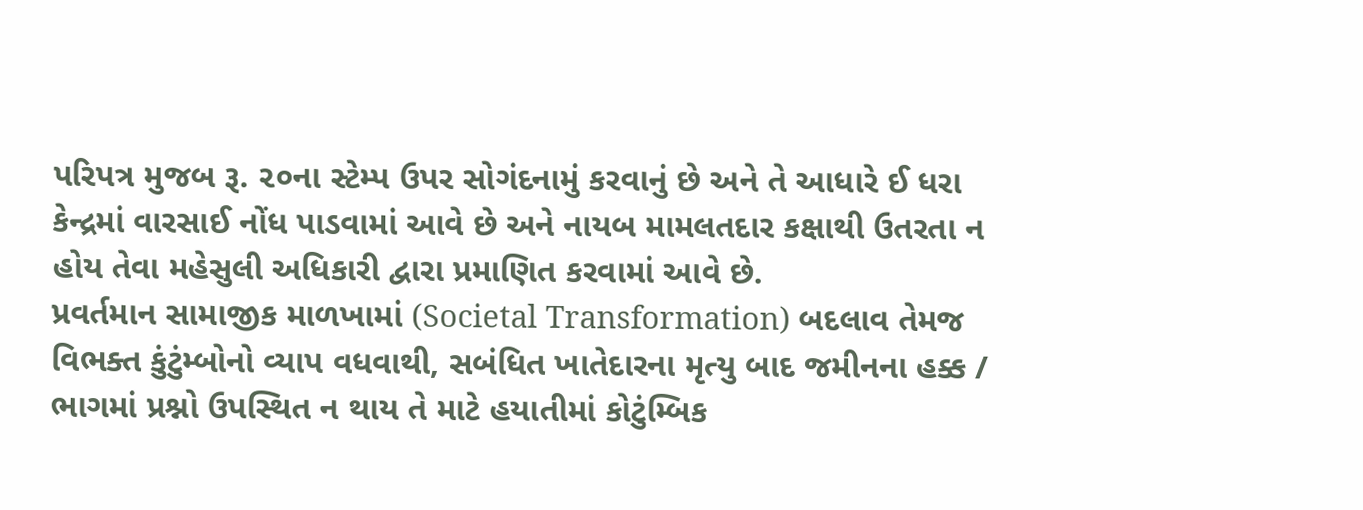પરિપત્ર મુજબ રૂ. ૨૦ના સ્ટેમ્પ ઉપર સોગંદનામું કરવાનું છે અને તે આધારે ઈ ધરા કેન્દ્રમાં વારસાઈ નોંધ પાડવામાં આવે છે અને નાયબ મામલતદાર કક્ષાથી ઉતરતા ન હોય તેવા મહેસુલી અધિકારી દ્વારા પ્રમાણિત કરવામાં આવે છે.
પ્રવર્તમાન સામાજીક માળખામાં (Societal Transformation) બદલાવ તેમજ વિભક્ત કુંટુંમ્બોનો વ્યાપ વધવાથી, સબંધિત ખાતેદારના મૃત્યુ બાદ જમીનના હક્ક / ભાગમાં પ્રશ્નો ઉપસ્થિત ન થાય તે માટે હયાતીમાં કોટુંમ્બિક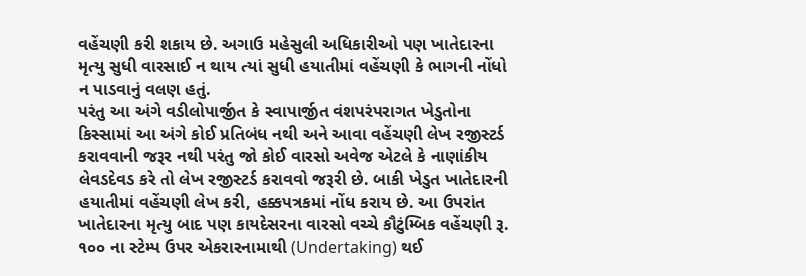વહેંચણી કરી શકાય છે. અગાઉ મહેસુલી અધિકારીઓ પણ ખાતેદારના મૃત્યુ સુધી વારસાઈ ન થાય ત્યાં સુધી હયાતીમાં વહેંચણી કે ભાગની નોંધો ન પાડવાનું વલણ હતું.
પરંતુ આ અંગે વડીલોપાર્જીત કે સ્વાપાર્જીત વંશપરંપરાગત ખેડુતોના કિસ્સામાં આ અંગે કોઈ પ્રતિબંધ નથી અને આવા વહેંચણી લેખ રજીસ્ટર્ડ કરાવવાની જરૂર નથી પરંતુ જો કોઈ વારસો અવેજ એટલે કે નાણાંકીય લેવડદેવડ કરે તો લેખ રજીસ્ટર્ડ કરાવવો જરૂરી છે. બાકી ખેડુત ખાતેદારની હયાતીમાં વહેંચણી લેખ કરી, હક્કપત્રકમાં નોંધ કરાય છે. આ ઉપરાંત ખાતેદારના મૃત્યુ બાદ પણ કાયદેસરના વારસો વચ્ચે કૌટુંમ્બિક વહેંચણી રૂ. ૧૦૦ ના સ્ટેમ્પ ઉપર એકરારનામાથી (Undertaking) થઈ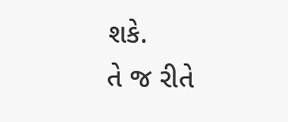શકે.
તે જ રીતે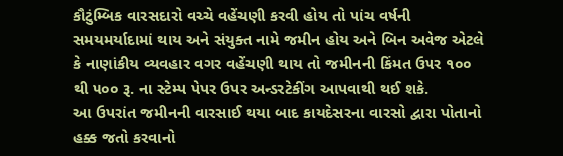કૌટુંમ્બિક વારસદારો વચ્ચે વહેંચણી કરવી હોય તો પાંચ વર્ષની સમયમર્યાદામાં થાય અને સંયુક્ત નામે જમીન હોય અને બિન અવેજ એટલે કે નાણાંકીય વ્યવહાર વગર વહેંચણી થાય તો જમીનની કિંમત ઉપર ૧૦૦ થી ૫૦૦ રૂ. ના સ્ટેમ્પ પેપર ઉપર અન્ડરટેકીંગ આપવાથી થઈ શકે.
આ ઉપરાંત જમીનની વારસાઈ થયા બાદ કાયદેસરના વારસો દ્વારા પોતાનો હક્ક જતો કરવાનો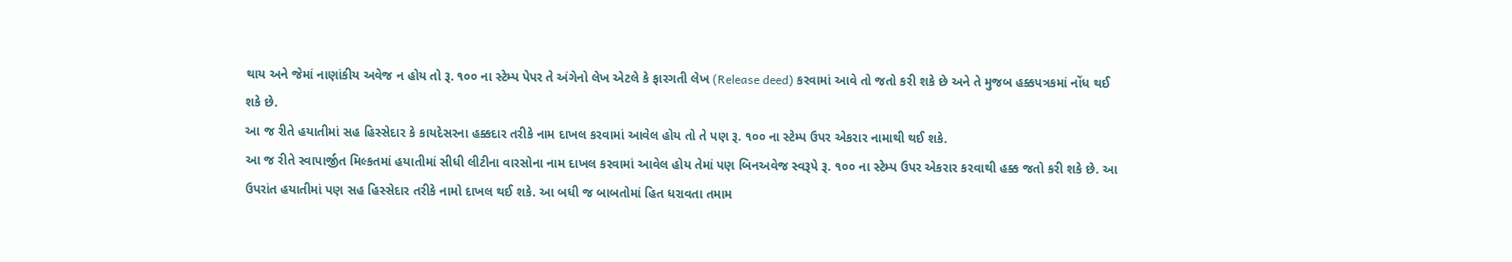થાય અને જેમાં નાણાંકીય અવેજ ન હોય તો રૂ. ૧૦૦ ના સ્ટેમ્પ પેપર તે અંગેનો લેખ એટલે કે ફારગતી લેખ (Release deed) કરવામાં આવે તો જતો કરી શકે છે અને તે મુજબ હક્કપત્રકમાં નોંધ થઈ શકે છે.
આ જ રીતે હયાતીમાં સહ હિસ્સેદાર કે કાયદેસરના હક્કદાર તરીકે નામ દાખલ કરવામાં આવેલ હોય તો તે પણ રૂ. ૧૦૦ ના સ્ટેમ્પ ઉપર એકરાર નામાથી થઈ શકે.
આ જ રીતે સ્વાપાર્જીત મિલ્કતમાં હયાતીમાં સીધી લીટીના વારસોના નામ દાખલ કરવામાં આવેલ હોય તેમાં પણ બિનઅવેજ સ્વરૂપે રૂ. ૧૦૦ ના સ્ટેમ્પ ઉપર એકરાર કરવાથી હક્ક જતો કરી શકે છે. આ ઉપરાંત હયાતીમાં પણ સહ હિસ્સેદાર તરીકે નામો દાખલ થઈ શકે. આ બધી જ બાબતોમાં હિત ધરાવતા તમામ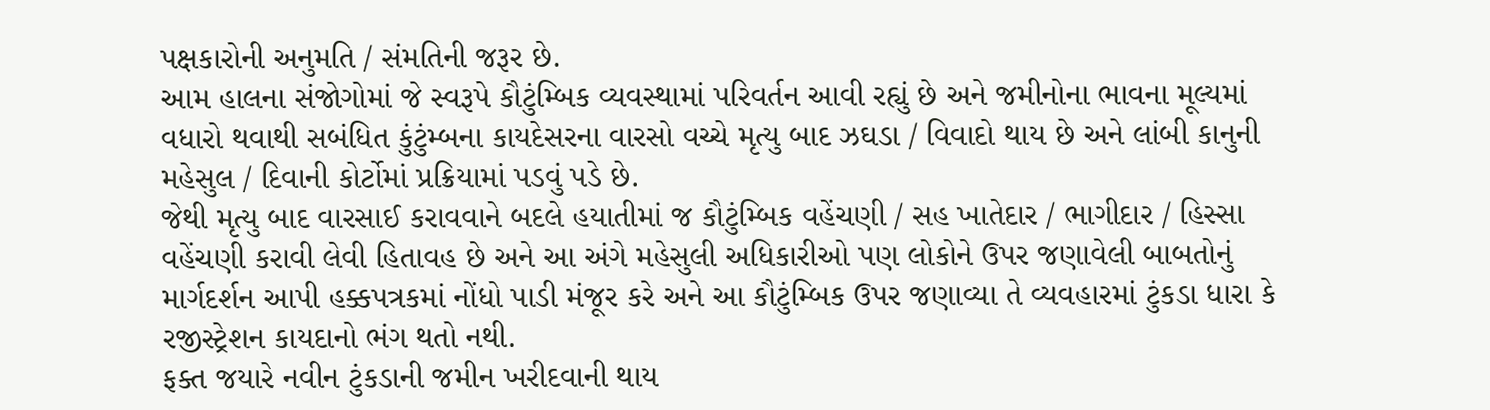પક્ષકારોની અનુમતિ / સંમતિની જરૂર છે.
આમ હાલના સંજોગોમાં જે સ્વરૂપે કૌટુંમ્બિક વ્યવસ્થામાં પરિવર્તન આવી રહ્યું છે અને જમીનોના ભાવના મૂલ્યમાં વધારો થવાથી સબંધિત કુંટુંમ્બના કાયદેસરના વારસો વચ્ચે મૃત્યુ બાદ ઝઘડા / વિવાદો થાય છે અને લાંબી કાનુની મહેસુલ / દિવાની કોર્ટોમાં પ્રક્રિયામાં પડવું પડે છે.
જેથી મૃત્યુ બાદ વારસાઈ કરાવવાને બદલે હયાતીમાં જ કૌટુંમ્બિક વહેંચણી / સહ ખાતેદાર / ભાગીદાર / હિસ્સા વહેંચણી કરાવી લેવી હિતાવહ છે અને આ અંગે મહેસુલી અધિકારીઓ પણ લોકોને ઉપર જણાવેલી બાબતોનું માર્ગદર્શન આપી હક્કપત્રકમાં નોંધો પાડી મંજૂર કરે અને આ કૌટુંમ્બિક ઉપર જણાવ્યા તે વ્યવહારમાં ટુંકડા ધારા કે રજીસ્ટ્રેશન કાયદાનો ભંગ થતો નથી.
ફક્ત જયારે નવીન ટુંકડાની જમીન ખરીદવાની થાય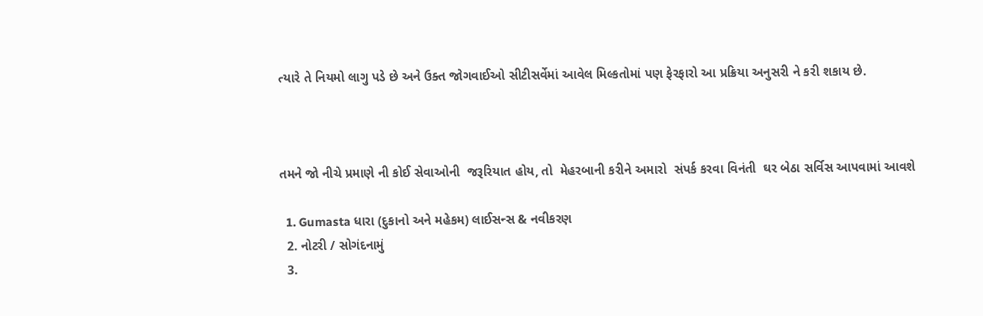ત્યારે તે નિયમો લાગુ પડે છે અને ઉક્ત જોગવાઈઓ સીટીસર્વેમાં આવેલ મિલ્કતોમાં પણ ફેરફારો આ પ્રક્રિયા અનુસરી ને કરી શકાય છે.



તમને જો નીચે પ્રમાણે ની કોઈ સેવાઓની  જરૂરિયાત હોય, તો  મેહરબાની કરીને અમારો  સંપર્ક કરવા વિનંતી  ઘર બેઠા સર્વિસ આપવામાં આવશે

  1. Gumasta ધારા (દુકાનો અને મહેકમ) લાઈસન્સ & નવીકરણ
  2. નોટરી / સોગંદનામું
  3.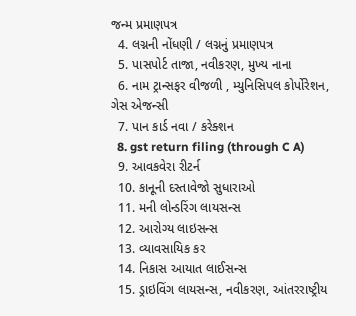જન્મ પ્રમાણપત્ર
  4. લગ્નની નોંધણી / લગ્નનું પ્રમાણપત્ર
  5. પાસપોર્ટ તાજા, નવીકરણ, મુખ્ય નાના
  6. નામ ટ્રાન્સફર વીજળી , મ્યુનિસિપલ કોર્પોરેશન, ગેસ એજન્સી
  7. પાન કાર્ડ નવા / કરેક્શન
  8. gst return filing (through C A)
  9. આવકવેરા રીટર્ન
  10. કાનૂની દસ્તાવેજો સુધારાઓ
  11. મની લોન્ડરિંગ લાયસન્સ
  12. આરોગ્ય લાઇસન્સ
  13. વ્યાવસાયિક કર
  14. નિકાસ આયાત લાઈસન્સ
  15. ડ્રાઇવિંગ લાયસન્સ, નવીકરણ, આંતરરાષ્ટ્રીય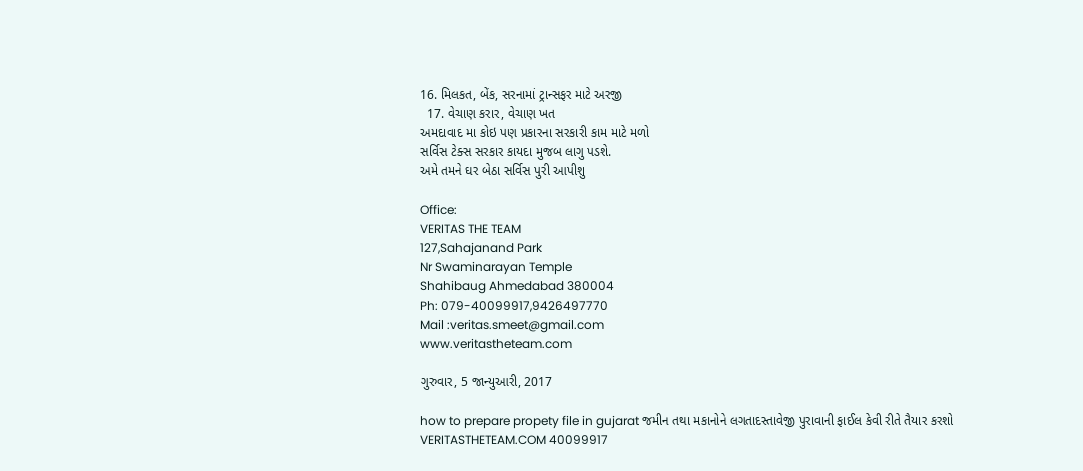16. મિલકત, બેંક, સરનામાં ટ્રાન્સફર માટે અરજી
  17. વેચાણ કરાર, વેચાણ ખત
અમદાવાદ મા કોઇ પણ પ્રકારના સરકારી કામ માટે મળો
સર્વિસ ટેક્સ સરકાર કાયદા મુજબ લાગુ પડશે.
અમે તમને ઘર બેઠા સર્વિસ પુરી આપીશુ

Office:
VERITAS THE TEAM
127,Sahajanand Park
Nr Swaminarayan Temple
Shahibaug Ahmedabad 380004
Ph: 079-40099917,9426497770
Mail :veritas.smeet@gmail.com
www.veritastheteam.com

ગુરુવાર, 5 જાન્યુઆરી, 2017

how to prepare propety file in gujarat જમીન તથા મકાનોને લગતાદસ્તાવેજી પુરાવાની ફાઈલ કેવી રીતે તૈયાર કરશો VERITASTHETEAM.COM 40099917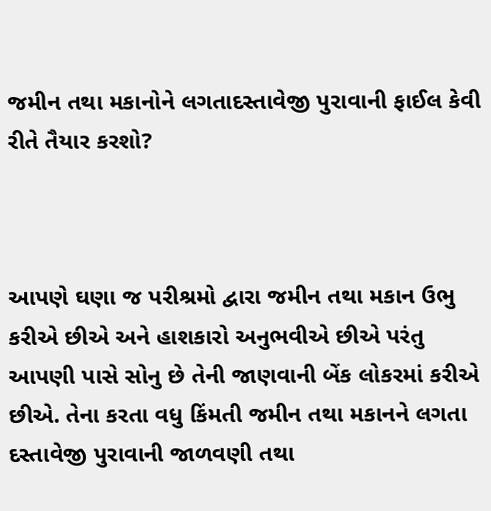જમીન તથા મકાનોને લગતાદસ્તાવેજી પુરાવાની ફાઈલ કેવી રીતે તૈયાર કરશો?



આપણે ઘણા જ પરીશ્રમો દ્વારા જમીન તથા મકાન ઉભુ કરીએ છીએ અને હાશકારો અનુભવીએ છીએ પરંતુ આપણી પાસે સોનુ છે તેની જાણવાની બેંક લોકરમાં કરીએ છીએ. તેના કરતા વધુ કિંમતી જમીન તથા મકાનને લગતા દસ્તાવેજી પુરાવાની જાળવણી તથા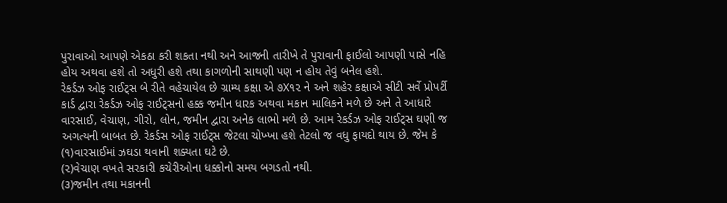પુરાવાઓ આપણે એકઠા કરી શકતા નથી અને આજની તારીખે તે પુરાવાની ફાઈલો આપણી પાસે નહિ હોય અથવા હશે તો અધુરી હશે તથા કાગળોની સાથણી પણ ન હોય તેવું બનેલ હશે.
રેકર્ડઝ ઓફ રાઈટ્સ બે રીતે વહેચાયેલ છે ગ્રામ્ય કક્ષા એ ૭X૧૨ ને અને શહેર કક્ષાએ સીટી સર્વે પ્રોપર્ટી કાર્ડ દ્વારા રેકર્ડઝ ઓફ રાઈટ્સનો હક્ક જમીન ધારક અથવા મકાન માલિકને મળે છે અને તે આધારે વારસાઈ, વેચાણ, ગીરો, લોન, જમીન દ્વારા અનેક લાભો મળે છે. આમ રેકર્ડઝ ઓફ રાઈટ્સ ઘણી જ અગત્યની બાબત છે. રેકર્ડસ ઓફ રાઈટ્સ જેટલા ચોખ્ખા હશે તેટલો જ વધુ ફાયદો થાય છે. જેમ કે
(૧)વારસાઈમાં ઝઘડા થવાની શક્યતા ઘટે છે.
(૨)વેચાણ વખતે સરકારી કચેરીઓના ધક્કોનો સમય બગડતો નથી.
(૩)જમીન તથા મકાનની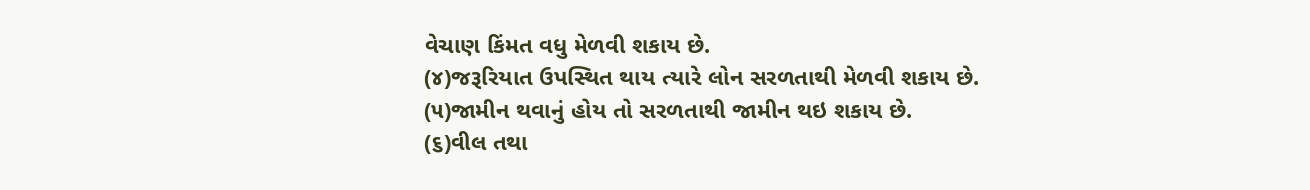વેચાણ કિંમત વધુ મેળવી શકાય છે.
(૪)જરૂરિયાત ઉપસ્થિત થાય ત્યારે લોન સરળતાથી મેળવી શકાય છે.
(૫)જામીન થવાનું હોય તો સરળતાથી જામીન થઇ શકાય છે.
(૬)વીલ તથા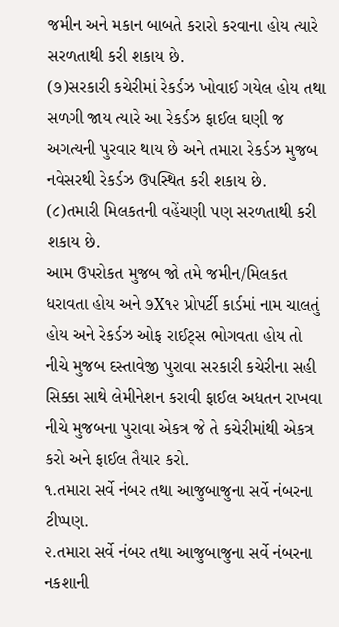જમીન અને મકાન બાબતે કરારો કરવાના હોય ત્યારે સરળતાથી કરી શકાય છે.
(૭)સરકારી કચેરીમાં રેકર્ડઝ ખોવાઈ ગયેલ હોય તથા સળગી જાય ત્યારે આ રેકર્ડઝ ફાઈલ ઘણી જ અગત્યની પુરવાર થાય છે અને તમારા રેકર્ડઝ મુજબ નવેસરથી રેકર્ડઝ ઉપસ્થિત કરી શકાય છે.
(૮)તમારી મિલકતની વહેંચણી પણ સરળતાથી કરી શકાય છે.
આમ ઉપરોકત મુજબ જો તમે જમીન/મિલકત ધરાવતા હોય અને ૭X૧૨ પ્રોપર્ટી કાર્ડમાં નામ ચાલતું હોય અને રેકર્ડઝ ઓફ રાઈટ્સ ભોગવતા હોય તો નીચે મુજબ દસ્તાવેજી પુરાવા સરકારી કચેરીના સહી સિક્કા સાથે લેમીનેશન કરાવી ફાઈલ અધતન રાખવા નીચે મુજબના પુરાવા એકત્ર જે તે કચેરીમાંથી એકત્ર કરો અને ફાઈલ તૈયાર કરો.
૧.તમારા સર્વે નંબર તથા આજુબાજુના સર્વે નંબરના ટીપ્પણ.
૨.તમારા સર્વે નંબર તથા આજુબાજુના સર્વે નંબરના નકશાની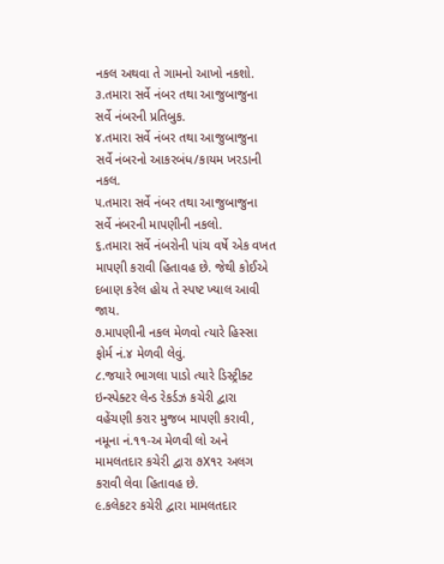નકલ અથવા તે ગામનો આખો નકશો.
૩.તમારા સર્વે નંબર તથા આજુબાજુના સર્વે નંબરની પ્રતિબુક.
૪.તમારા સર્વે નંબર તથા આજુબાજુના સર્વે નંબરનો આકરબંધ/કાયમ ખરડાની નકલ.
૫.તમારા સર્વે નંબર તથા આજુબાજુના સર્વે નંબરની માપણીની નકલો.
૬.તમારા સર્વે નંબરોની પાંચ વર્ષે એક વખત માપણી કરાવી હિતાવહ છે. જેથી કોઈએ દબાણ કરેલ હોય તે સ્પષ્ટ ખ્યાલ આવી જાય.
૭.માપણીની નકલ મેળવો ત્યારે હિસ્સા ફોર્મ નં.૪ મેળવી લેવું.
૮.જયારે ભાગલા પાડો ત્યારે ડિસ્ટ્રીક્ટ ઇન્સ્પેક્ટર લેન્ડ રેકર્ડઝ કચેરી દ્વારા વહેંચણી કરાર મુજબ માપણી કરાવી, નમૂના નં.૧૧-અ મેળવી લો અને મામલતદાર કચેરી દ્વારા ૭X૧૨ અલગ કરાવી લેવા હિતાવહ છે.
૯.કલેકટર કચેરી દ્વારા મામલતદાર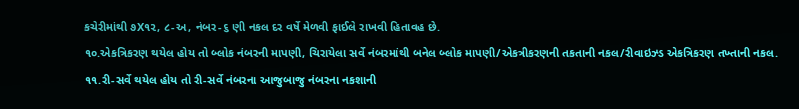કચેરીમાંથી ૭X૧૨, ૮-અ, નંબર-૬ ણી નકલ દર વર્ષે મેળવી ફાઈલે રાખવી હિતાવહ છે.
૧૦.એકત્રિકરણ થયેલ હોય તો બ્લોક નંબરની માપણી, ચિરાયેલા સર્વે નંબરમાંથી બનેલ બ્લોક માપણી/એકત્રીકરણની તકતાની નકલ/રીવાઇઝ્ડ એકત્રિકરણ તખ્તાની નકલ.
૧૧.રી-સર્વે થયેલ હોય તો રી-સર્વે નંબરના આજુબાજુ નંબરના નકશાની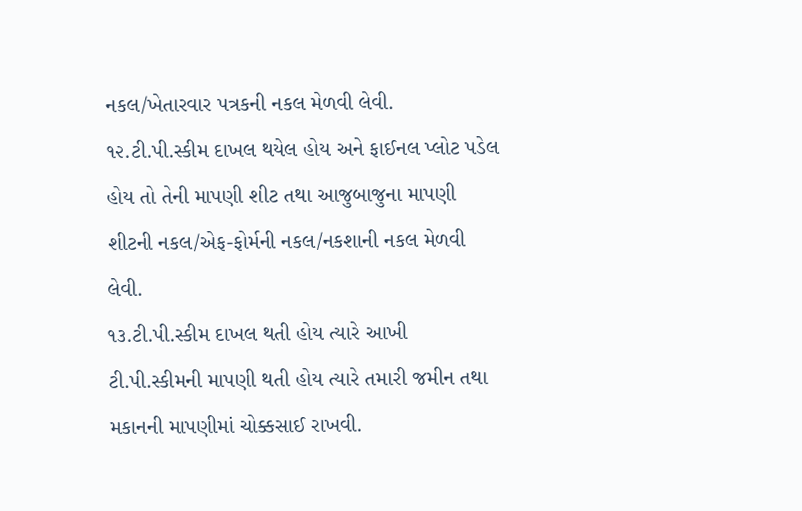નકલ/ખેતારવાર પત્રકની નકલ મેળવી લેવી.
૧૨.ટી.પી.સ્કીમ દાખલ થયેલ હોય અને ફાઈનલ પ્લોટ પડેલ હોય તો તેની માપણી શીટ તથા આજુબાજુના માપણી શીટની નકલ/એફ-ફોર્મની નકલ/નકશાની નકલ મેળવી લેવી.
૧૩.ટી.પી.સ્કીમ દાખલ થતી હોય ત્યારે આખી ટી.પી.સ્કીમની માપણી થતી હોય ત્યારે તમારી જમીન તથા મકાનની માપણીમાં ચોક્કસાઈ રાખવી.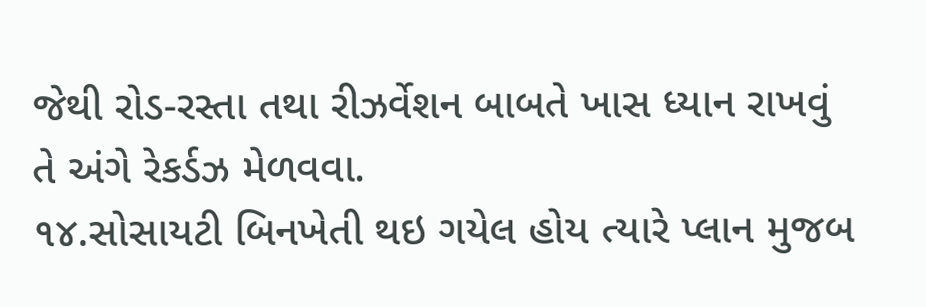જેથી રોડ-રસ્તા તથા રીઝર્વેશન બાબતે ખાસ ધ્યાન રાખવું તે અંગે રેકર્ડઝ મેળવવા.
૧૪.સોસાયટી બિનખેતી થઇ ગયેલ હોય ત્યારે પ્લાન મુજબ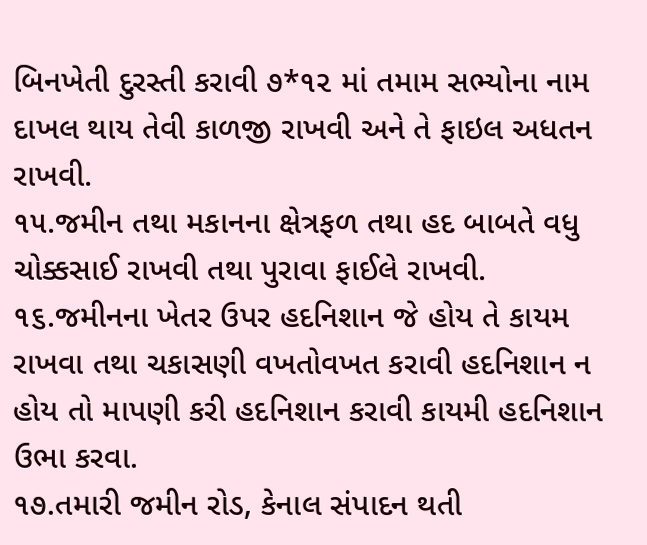બિનખેતી દુરસ્તી કરાવી ૭*૧૨ માં તમામ સભ્યોના નામ દાખલ થાય તેવી કાળજી રાખવી અને તે ફાઇલ અધતન રાખવી.
૧૫.જમીન તથા મકાનના ક્ષેત્રફળ તથા હદ બાબતે વધુ ચોક્કસાઈ રાખવી તથા પુરાવા ફાઈલે રાખવી.
૧૬.જમીનના ખેતર ઉપર હદનિશાન જે હોય તે કાયમ રાખવા તથા ચકાસણી વખતોવખત કરાવી હદનિશાન ન હોય તો માપણી કરી હદનિશાન કરાવી કાયમી હદનિશાન ઉભા કરવા.
૧૭.તમારી જમીન રોડ, કેનાલ સંપાદન થતી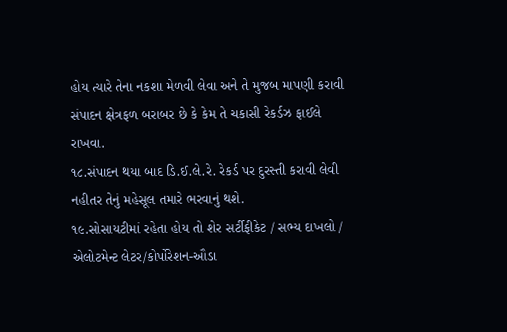હોય ત્યારે તેના નકશા મેળવી લેવા અને તે મુજબ માપણી કરાવી સંપાદન ક્ષેત્રફળ બરાબર છે કે કેમ તે ચકાસી રેકર્ડઝ ફાઈલે રાખવા.
૧૮.સંપાદન થયા બાદ ડિ.ઈ.લે.રે. રેકર્ડ પર દુરસ્તી કરાવી લેવી નહીતર તેનું મહેસૂલ તમારે ભરવાનું થશે.
૧૯.સોસાયટીમાં રહેતા હોય તો શેર સર્ટીફીકેટ / સભ્ય દાખલો / એલોટમેન્ટ લેટર/કોર્પોરેશન-ઔડા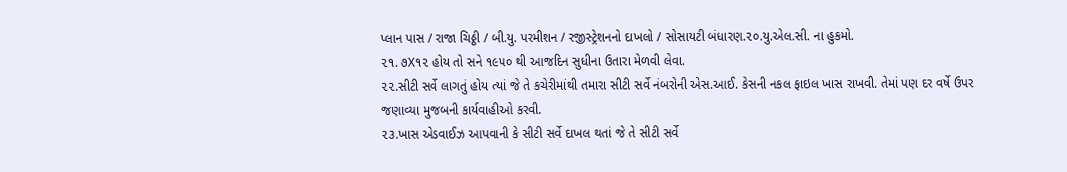પ્લાન પાસ / રાજા ચિઠ્ઠી / બી.યુ. પરમીશન / રજીસ્ટ્રેશનનો દાખલો / સોસાયટી બંધારણ.૨૦.યુ.એલ.સી. ના હુકમો.
૨૧. ૭X૧૨ હોય તો સને ૧૯૫૦ થી આજદિન સુધીના ઉતારા મેળવી લેવા.
૨૨.સીટી સર્વે લાગતું હોય ત્યાં જે તે કચેરીમાંથી તમારા સીટી સર્વે નંબરોની એસ.આઈ. કેસની નકલ ફાઇલ ખાસ રાખવી. તેમાં પણ દર વર્ષે ઉપર જણાવ્યા મુજબની કાર્યવાહીઓ કરવી.
૨૩.ખાસ એડવાઈઝ આપવાની કે સીટી સર્વે દાખલ થતાં જે તે સીટી સર્વે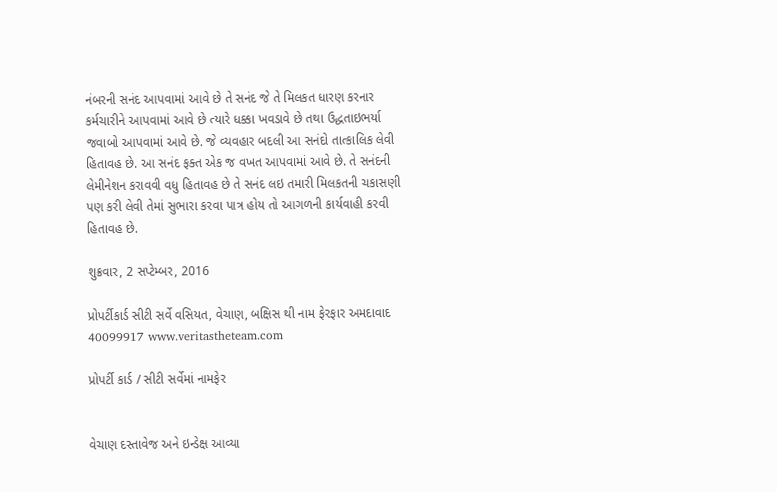નંબરની સનંદ આપવામાં આવે છે તે સનંદ જે તે મિલકત ધારણ કરનાર કર્મચારીને આપવામાં આવે છે ત્યારે ધક્કા ખવડાવે છે તથા ઉદ્ધતાઇભર્યા જવાબો આપવામાં આવે છે. જે વ્યવહાર બદલી આ સનંદો તાત્કાલિક લેવી હિતાવહ છે. આ સનંદ ફક્ત એક જ વખત આપવામાં આવે છે. તે સનંદની લેમીનેશન કરાવવી વધુ હિતાવહ છે તે સનંદ લઇ તમારી મિલકતની ચકાસણી પણ કરી લેવી તેમાં સુભારા કરવા પાત્ર હોય તો આગળની કાર્યવાહી કરવી હિતાવહ છે.

શુક્રવાર, 2 સપ્ટેમ્બર, 2016

પ્રોપર્ટીકાર્ડ સીટી સર્વે વસિયત, વેચાણ, બક્ષિસ થી નામ ફેરફાર અમદાવાદ 40099917 www.veritastheteam.com

પ્રોપર્ટી કાર્ડ / સીટી સર્વેમાં નામફેર


વેચાણ દસ્તાવેજ અને ઇન્ડેક્ષ આવ્યા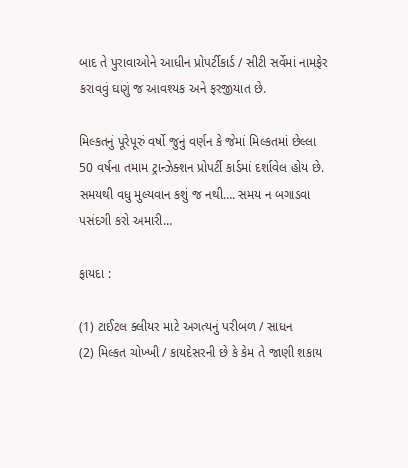બાદ તે પુરાવાઓને આધીન પ્રોપર્ટીકાર્ડ / સીટી સર્વેમાં નામફેર કરાવવું ઘણું જ આવશ્યક અને ફરજીયાત છે.

મિલ્કતનું પૂરેપૂરું વર્ષો જુનું વર્ણન કે જેમાં મિલ્કતમાં છેલ્લા 50 વર્ષના તમામ ટ્રાન્ઝેક્શન પ્રોપર્ટી કાર્ડમાં દર્શાવેલ હોય છે.
સમયથી વધુ મુલ્યવાન કશું જ નથી…. સમય ન બગાડવા પસંદગી કરો અમારી…

ફાયદા :

(1) ટાઈટલ ક્લીયર માટે અગત્યનું પરીબળ / સાધન
(2) મિલ્કત ચોખ્ખી / કાયદેસરની છે કે કેમ તે જાણી શકાય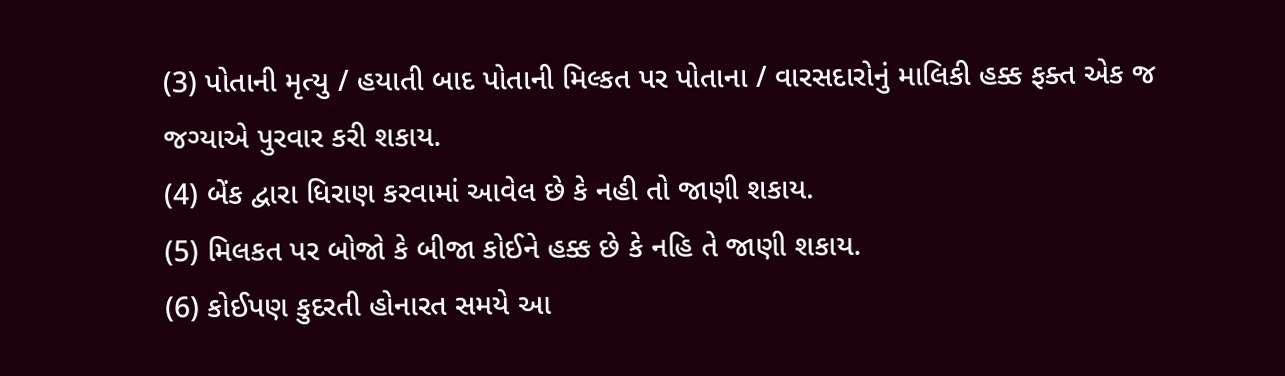(3) પોતાની મૃત્યુ / હયાતી બાદ પોતાની મિલ્કત પર પોતાના / વારસદારોનું માલિકી હક્ક ફક્ત એક જ જગ્યાએ પુરવાર કરી શકાય.
(4) બેંક દ્વારા ધિરાણ કરવામાં આવેલ છે કે નહી તો જાણી શકાય.
(5) મિલકત પર બોજો કે બીજા કોઈને હક્ક છે કે નહિ તે જાણી શકાય.
(6) કોઈપણ કુદરતી હોનારત સમયે આ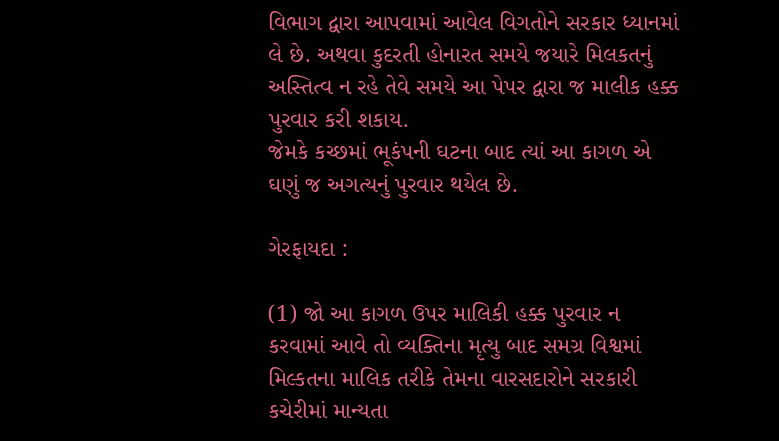વિભાગ દ્વારા આપવામાં આવેલ વિગતોને સરકાર ધ્યાનમાં લે છે. અથવા કુદરતી હોનારત સમયે જયારે મિલકતનું અસ્તિત્વ ન રહે તેવે સમયે આ પેપર દ્વારા જ માલીક હક્ક પુરવાર કરી શકાય.
જેમકે કચ્છમાં ભૂકંપની ઘટના બાદ ત્યાં આ કાગળ એ ઘણું જ અગત્યનું પુરવાર થયેલ છે.

ગેરફાયદા :

(1) જો આ કાગળ ઉપર માલિકી હક્ક પુરવાર ન કરવામાં આવે તો વ્યક્તિના મૃત્યુ બાદ સમગ્ર વિશ્વમાં મિલ્કતના માલિક તરીકે તેમના વારસદારોને સરકારી કચેરીમાં માન્યતા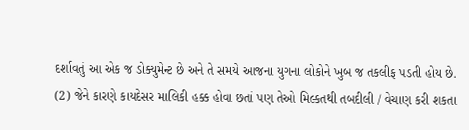દર્શાવતું આ એક જ ડોક્યુમેન્ટ છે અને તે સમયે આજના યુગના લોકોને ખુબ જ તકલીફ પડતી હોય છે.
(2) જેને કારણે કાયદેસર માલિકી હક્ક હોવા છતાં પણ તેઓ મિલ્કતથી તબદીલી / વેચાણ કરી શકતા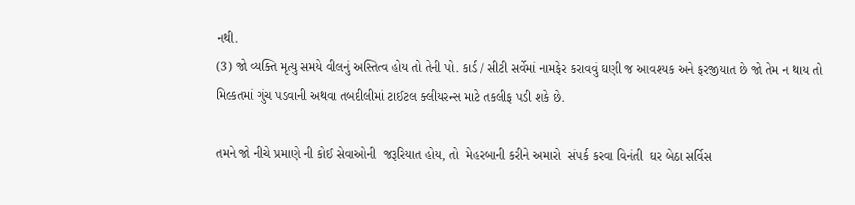નથી.
(3) જો વ્યક્તિ મૃત્યુ સમયે વીલનું અસ્તિત્વ હોય તો તેની પો. કાર્ડ / સીટી સર્વેમાં નામફેર કરાવવું ઘણી જ આવશ્યક અને ફરજીયાત છે જો તેમ ન થાય તો મિલ્કતમાં ગુંચ પડવાની અથવા તબદીલીમાં ટાઈટલ ક્લીયરન્સ માટે તકલીફ પડી શકે છે.

તમને જો નીચે પ્રમાણે ની કોઈ સેવાઓની  જરૂરિયાત હોય, તો  મેહરબાની કરીને અમારો  સંપર્ક કરવા વિનંતી  ઘર બેઠા સર્વિસ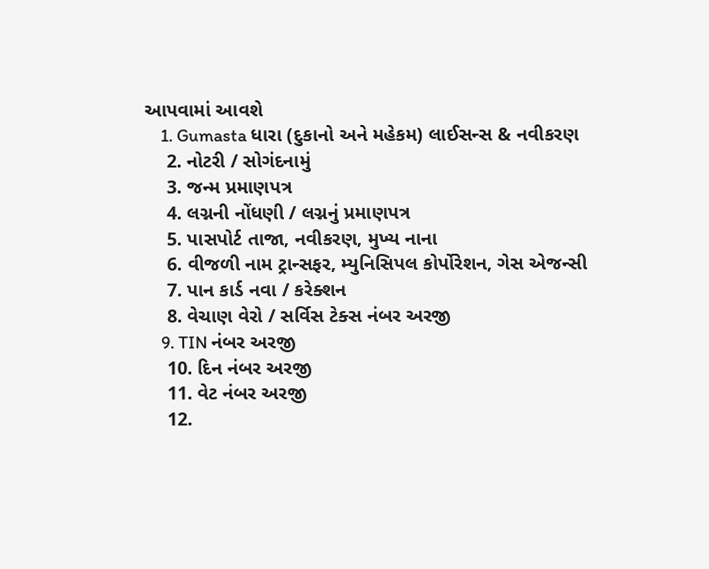આપવામાં આવશે
    1. Gumasta ધારા (દુકાનો અને મહેકમ) લાઈસન્સ & નવીકરણ
    2. નોટરી / સોગંદનામું
    3. જન્મ પ્રમાણપત્ર
    4. લગ્નની નોંધણી / લગ્નનું પ્રમાણપત્ર
    5. પાસપોર્ટ તાજા, નવીકરણ, મુખ્ય નાના
    6. વીજળી નામ ટ્રાન્સફર, મ્યુનિસિપલ કોર્પોરેશન, ગેસ એજન્સી
    7. પાન કાર્ડ નવા / કરેક્શન
    8. વેચાણ વેરો / સર્વિસ ટેક્સ નંબર અરજી
    9. TIN નંબર અરજી
    10. દિન નંબર અરજી
    11. વેટ નંબર અરજી
    12.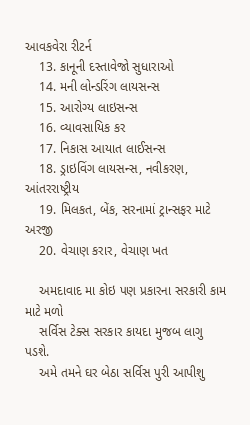આવકવેરા રીટર્ન
    13. કાનૂની દસ્તાવેજો સુધારાઓ
    14. મની લોન્ડરિંગ લાયસન્સ
    15. આરોગ્ય લાઇસન્સ
    16. વ્યાવસાયિક કર
    17. નિકાસ આયાત લાઈસન્સ
    18. ડ્રાઇવિંગ લાયસન્સ, નવીકરણ, આંતરરાષ્ટ્રીય
    19. મિલકત, બેંક, સરનામાં ટ્રાન્સફર માટે અરજી
    20. વેચાણ કરાર, વેચાણ ખત

    અમદાવાદ મા કોઇ પણ પ્રકારના સરકારી કામ માટે મળો
    સર્વિસ ટેક્સ સરકાર કાયદા મુજબ લાગુ પડશે.
    અમે તમને ઘર બેઠા સર્વિસ પુરી આપીશુ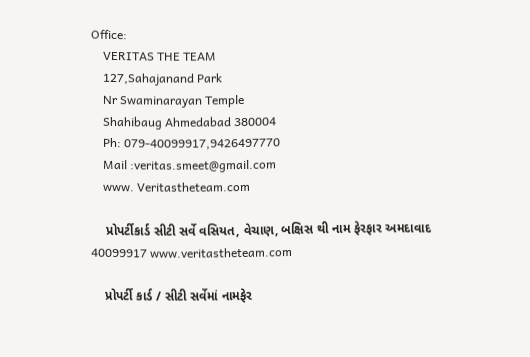Office:
    VERITAS THE TEAM
    127,Sahajanand Park
    Nr Swaminarayan Temple
    Shahibaug Ahmedabad 380004
    Ph: 079-40099917,9426497770
    Mail :veritas.smeet@gmail.com
    www. Veritastheteam.com

    પ્રોપર્ટીકાર્ડ સીટી સર્વે વસિયત, વેચાણ, બક્ષિસ થી નામ ફેરફાર અમદાવાદ 40099917 www.veritastheteam.com

    પ્રોપર્ટી કાર્ડ / સીટી સર્વેમાં નામફેર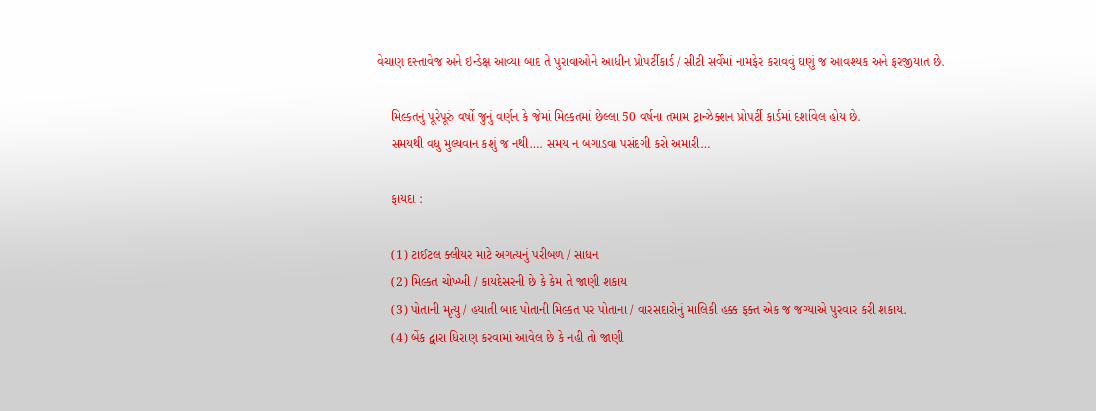વેચાણ દસ્તાવેજ અને ઇન્ડેક્ષ આવ્યા બાદ તે પુરાવાઓને આધીન પ્રોપર્ટીકાર્ડ / સીટી સર્વેમાં નામફેર કરાવવું ઘણું જ આવશ્યક અને ફરજીયાત છે.

    મિલ્કતનું પૂરેપૂરું વર્ષો જુનું વર્ણન કે જેમાં મિલ્કતમાં છેલ્લા 50 વર્ષના તમામ ટ્રાન્ઝેક્શન પ્રોપર્ટી કાર્ડમાં દર્શાવેલ હોય છે.
    સમયથી વધુ મુલ્યવાન કશું જ નથી…. સમય ન બગાડવા પસંદગી કરો અમારી…

    ફાયદા :

    (1) ટાઈટલ ક્લીયર માટે અગત્યનું પરીબળ / સાધન
    (2) મિલ્કત ચોખ્ખી / કાયદેસરની છે કે કેમ તે જાણી શકાય
    (3) પોતાની મૃત્યુ / હયાતી બાદ પોતાની મિલ્કત પર પોતાના / વારસદારોનું માલિકી હક્ક ફક્ત એક જ જગ્યાએ પુરવાર કરી શકાય.
    (4) બેંક દ્વારા ધિરાણ કરવામાં આવેલ છે કે નહી તો જાણી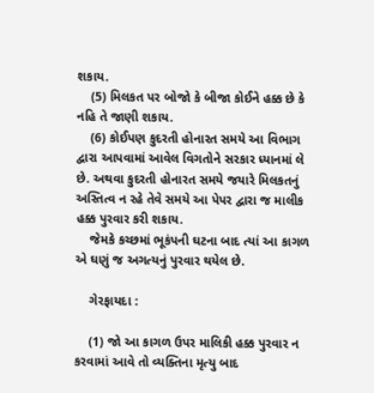શકાય.
    (5) મિલકત પર બોજો કે બીજા કોઈને હક્ક છે કે નહિ તે જાણી શકાય.
    (6) કોઈપણ કુદરતી હોનારત સમયે આ વિભાગ દ્વારા આપવામાં આવેલ વિગતોને સરકાર ધ્યાનમાં લે છે. અથવા કુદરતી હોનારત સમયે જયારે મિલકતનું અસ્તિત્વ ન રહે તેવે સમયે આ પેપર દ્વારા જ માલીક હક્ક પુરવાર કરી શકાય.
    જેમકે કચ્છમાં ભૂકંપની ઘટના બાદ ત્યાં આ કાગળ એ ઘણું જ અગત્યનું પુરવાર થયેલ છે.

    ગેરફાયદા :

    (1) જો આ કાગળ ઉપર માલિકી હક્ક પુરવાર ન કરવામાં આવે તો વ્યક્તિના મૃત્યુ બાદ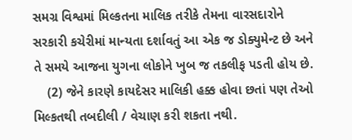સમગ્ર વિશ્વમાં મિલ્કતના માલિક તરીકે તેમના વારસદારોને સરકારી કચેરીમાં માન્યતા દર્શાવતું આ એક જ ડોક્યુમેન્ટ છે અને તે સમયે આજના યુગના લોકોને ખુબ જ તકલીફ પડતી હોય છે.
    (2) જેને કારણે કાયદેસર માલિકી હક્ક હોવા છતાં પણ તેઓ મિલ્કતથી તબદીલી / વેચાણ કરી શકતા નથી.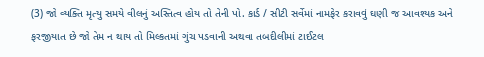(3) જો વ્યક્તિ મૃત્યુ સમયે વીલનું અસ્તિત્વ હોય તો તેની પો. કાર્ડ / સીટી સર્વેમાં નામફેર કરાવવું ઘણી જ આવશ્યક અને ફરજીયાત છે જો તેમ ન થાય તો મિલ્કતમાં ગુંચ પડવાની અથવા તબદીલીમાં ટાઈટલ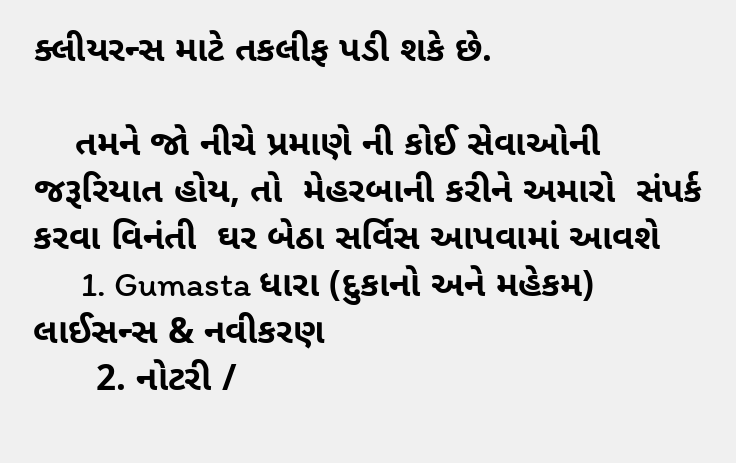ક્લીયરન્સ માટે તકલીફ પડી શકે છે.

    તમને જો નીચે પ્રમાણે ની કોઈ સેવાઓની  જરૂરિયાત હોય, તો  મેહરબાની કરીને અમારો  સંપર્ક કરવા વિનંતી  ઘર બેઠા સર્વિસ આપવામાં આવશે
      1. Gumasta ધારા (દુકાનો અને મહેકમ) લાઈસન્સ & નવીકરણ
      2. નોટરી /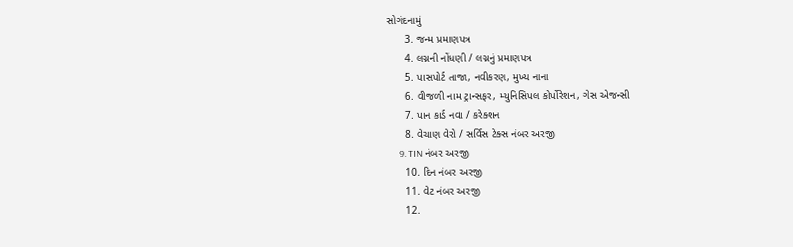સોગંદનામું
      3. જન્મ પ્રમાણપત્ર
      4. લગ્નની નોંધણી / લગ્નનું પ્રમાણપત્ર
      5. પાસપોર્ટ તાજા, નવીકરણ, મુખ્ય નાના
      6. વીજળી નામ ટ્રાન્સફર, મ્યુનિસિપલ કોર્પોરેશન, ગેસ એજન્સી
      7. પાન કાર્ડ નવા / કરેક્શન
      8. વેચાણ વેરો / સર્વિસ ટેક્સ નંબર અરજી
      9. TIN નંબર અરજી
      10. દિન નંબર અરજી
      11. વેટ નંબર અરજી
      12.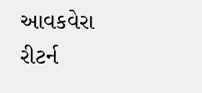આવકવેરા રીટર્ન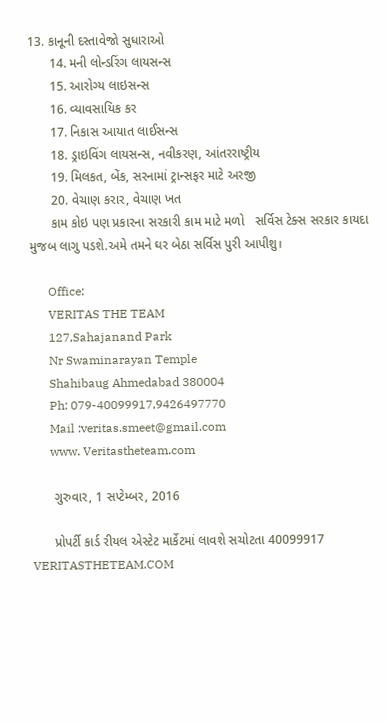13. કાનૂની દસ્તાવેજો સુધારાઓ
      14. મની લોન્ડરિંગ લાયસન્સ
      15. આરોગ્ય લાઇસન્સ
      16. વ્યાવસાયિક કર
      17. નિકાસ આયાત લાઈસન્સ
      18. ડ્રાઇવિંગ લાયસન્સ, નવીકરણ, આંતરરાષ્ટ્રીય
      19. મિલકત, બેંક, સરનામાં ટ્રાન્સફર માટે અરજી
      20. વેચાણ કરાર, વેચાણ ખત
      કામ કોઇ પણ પ્રકારના સરકારી કામ માટે મળો   સર્વિસ ટેક્સ સરકાર કાયદા મુજબ લાગુ પડશે.અમે તમને ઘર બેઠા સર્વિસ પુરી આપીશુ।

      Office:
      VERITAS THE TEAM
      127,Sahajanand Park
      Nr Swaminarayan Temple
      Shahibaug Ahmedabad 380004
      Ph: 079-40099917,9426497770
      Mail :veritas.smeet@gmail.com
      www. Veritastheteam.com

      ગુરુવાર, 1 સપ્ટેમ્બર, 2016

      પ્રોપર્ટી કાર્ડ રીયલ એસ્ટેટ માર્કેટમાં લાવશે સચોટતા 40099917 VERITASTHETEAM.COM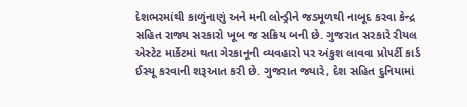દેશભરમાંથી કાળુંનાણું અને મની લોન્ડ્રીને જડમૂળથી નાબૂદ કરવા કેન્દ્ર સહિત રાજ્ય સરકારો ખૂબ જ સક્રિય બની છે. ગુજરાત સરકારે રીયલ એસ્ટેટ માર્કેટમાં થતા ગેરકાનૂની વ્યવહારો પર અંકુશ લાવવા પ્રોપર્ટી કાર્ડ ઈસ્યૂ કરવાની શરૂઆત કરી છે. ગુજરાત જ્યારે, દેશ સહિત દુનિયામાં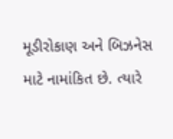મૂડીરોકાણ અને બિઝનેસ માટે નામાંકિત છે. ત્યારે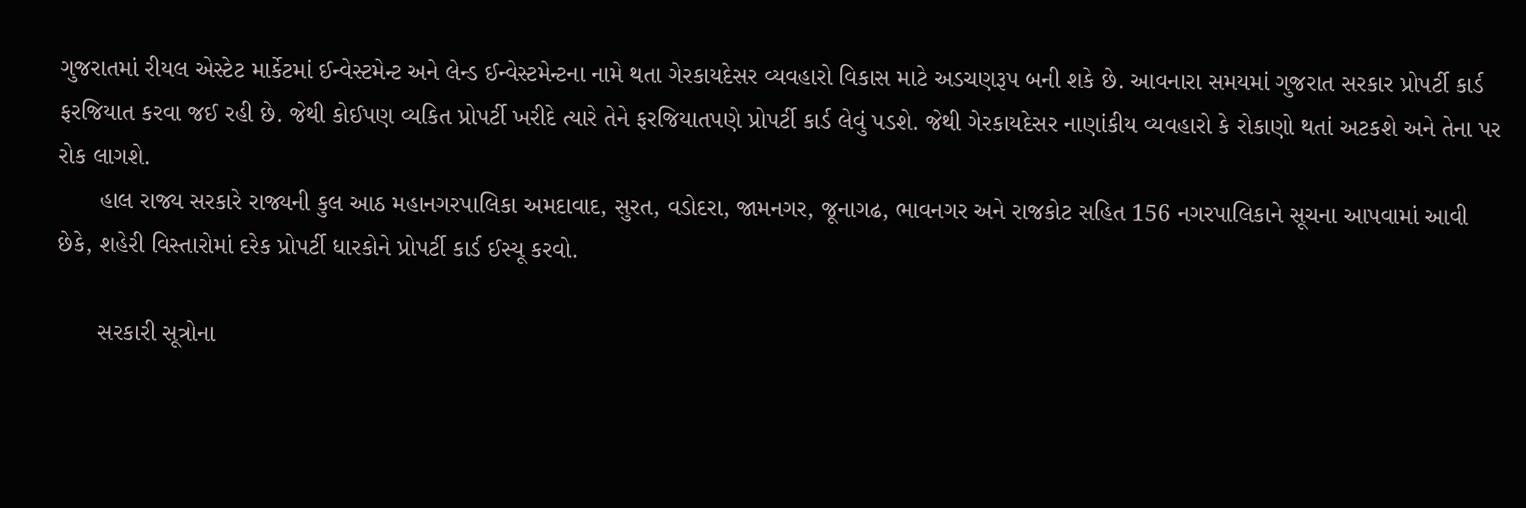ગુજરાતમાં રીયલ એસ્ટેટ માર્કેટમાં ઈન્વેસ્ટમેન્ટ અને લેન્ડ ઈન્વેસ્ટમેન્ટના નામે થતા ગેરકાયદેસર વ્યવહારો વિકાસ માટે અડચણરૂપ બની શકે છે. આવનારા સમયમાં ગુજરાત સરકાર પ્રોપર્ટી કાર્ડ ફરજિયાત કરવા જઈ રહી છે. જેથી કોઈપણ વ્યકિત પ્રોપર્ટી ખરીદે ત્યારે તેને ફરજિયાતપણે પ્રોપર્ટી કાર્ડ લેવું પડશે. જેથી ગેરકાયદેસર નાણાંકીય વ્યવહારો કે રોકાણો થતાં અટકશે અને તેના પર રોક લાગશે.
      હાલ રાજ્ય સરકારે રાજ્યની કુલ આઠ મહાનગરપાલિકા અમદાવાદ, સુરત, વડોદરા, જામનગર, જૂનાગઢ, ભાવનગર અને રાજકોટ સહિત 156 નગરપાલિકાને સૂચના આપવામાં આવી છેકે, શહેરી વિસ્તારોમાં દરેક પ્રોપર્ટી ધારકોને પ્રોપર્ટી કાર્ડ ઈસ્યૂ કરવો.

      સરકારી સૂત્રોના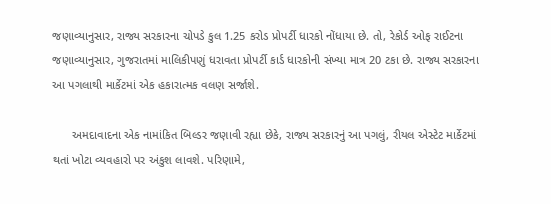જણાવ્યાનુસાર, રાજ્ય સરકારના ચોપડે કુલ 1.25 કરોડ પ્રોપર્ટી ધારકો નોંધાયા છે. તો, રેકોર્ડ ઓફ રાઈટના જણાવ્યાનુસાર, ગુજરાતમાં માલિકીપણું ધરાવતા પ્રોપર્ટી કાર્ડ ધારકોની સંખ્યા માત્ર 20 ટકા છે. રાજ્ય સરકારના આ પગલાથી માર્કેટમાં એક હકારાત્મક વલણ સર્જાશે.

      અમદાવાદના એક નામાંકિત બિલ્ડર જણાવી રહ્યા છેકે, રાજ્ય સરકારનું આ પગલું, રીયલ એસ્ટેટ માર્કેટમાં થતાં ખોટા વ્યવહારો પર અંકુશ લાવશે. પરિણામે,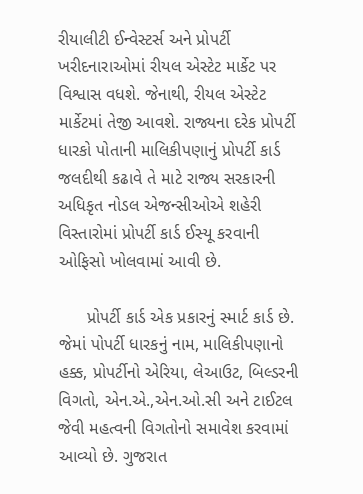રીયાલીટી ઈન્વેસ્ટર્સ અને પ્રોપર્ટી ખરીદનારાઓમાં રીયલ એસ્ટેટ માર્કેટ પર વિશ્વાસ વધશે. જેનાથી, રીયલ એસ્ટેટ માર્કેટમાં તેજી આવશે. રાજ્યના દરેક પ્રોપર્ટી ધારકો પોતાની માલિકીપણાનું પ્રોપર્ટી કાર્ડ જલદીથી કઢાવે તે માટે રાજ્ય સરકારની અધિકૃત નોડલ એજન્સીઓએ શહેરી વિસ્તારોમાં પ્રોપર્ટી કાર્ડ ઈસ્યૂ કરવાની ઓફિસો ખોલવામાં આવી છે.

      પ્રોપર્ટી કાર્ડ એક પ્રકારનું સ્માર્ટ કાર્ડ છે. જેમાં પોપર્ટી ધારકનું નામ, માલિકીપણાનો હક્ક, પ્રોપર્ટીનો એરિયા, લેઆઉટ, બિલ્ડરની વિગતો, એન.એ.,એન.ઓ.સી અને ટાઈટલ જેવી મહત્વની વિગતોનો સમાવેશ કરવામાં આવ્યો છે. ગુજરાત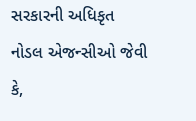સરકારની અધિકૃત નોડલ એજન્સીઓ જેવી કે,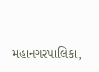મહાનગરપાલિકા,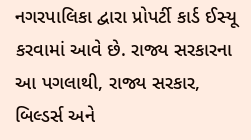નગરપાલિકા દ્વારા પ્રોપર્ટી કાર્ડ ઈસ્યૂ કરવામાં આવે છે. રાજ્ય સરકારના આ પગલાથી, રાજ્ય સરકાર, બિલ્ડર્સ અને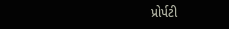પ્રોર્પટી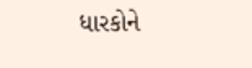ધારકોને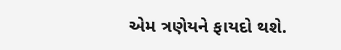એમ ત્રણેયને ફાયદો થશે.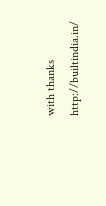with thanks http://builtindia.in/